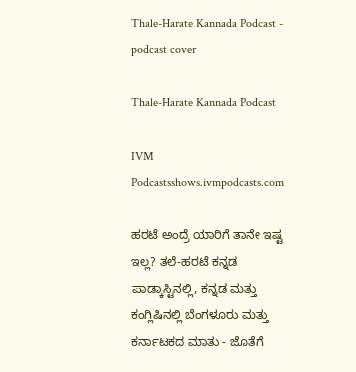Thale-Harate Kannada Podcast - podcast cover

Thale-Harate Kannada Podcast

IVM Podcastsshows.ivmpodcasts.com

ಹರಟೆ ಅಂದ್ರೆ ಯಾರಿಗೆ ತಾನೇ ಇಷ್ಟ ಇಲ್ಲ? ತಲೆ-ಹರಟೆ ಕನ್ನಡ ಪಾಡ್ಕಾಸ್ಟಿನಲ್ಲಿ, ಕನ್ನಡ ಮತ್ತು ಕಂಗ್ಲಿಷಿನಲ್ಲಿ ಬೆಂಗಳೂರು ಮತ್ತು ಕರ್ನಾಟಕದ ಮಾತು - ಜೊತೆಗೆ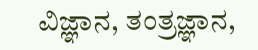ವಿಜ್ಞಾನ, ತಂತ್ರಜ್ಞಾನ,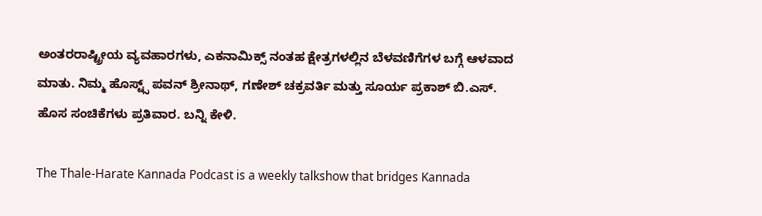ಅಂತರರಾಷ್ಟ್ರೀಯ ವ್ಯವಹಾರಗಳು, ಎಕನಾಮಿಕ್ಸ್ ನಂತಹ ಕ್ಷೇತ್ರಗಳಲ್ಲಿನ ಬೆಳವಣಿಗೆಗಳ ಬಗ್ಗೆ ಆಳವಾದ ಮಾತು. ನಿಮ್ಮ ಹೊಸ್ಟ್ಸ್ ಪವನ್ ಶ್ರೀನಾಥ್, ಗಣೇಶ್ ಚಕ್ರವರ್ತಿ ಮತ್ತು ಸೂರ್ಯ ಪ್ರಕಾಶ್ ಬಿ.ಎಸ್. ಹೊಸ ಸಂಚಿಕೆಗಳು ಪ್ರತಿವಾರ. ಬನ್ನಿ ಕೇಳಿ.

The Thale-Harate Kannada Podcast is a weekly talkshow that bridges Kannada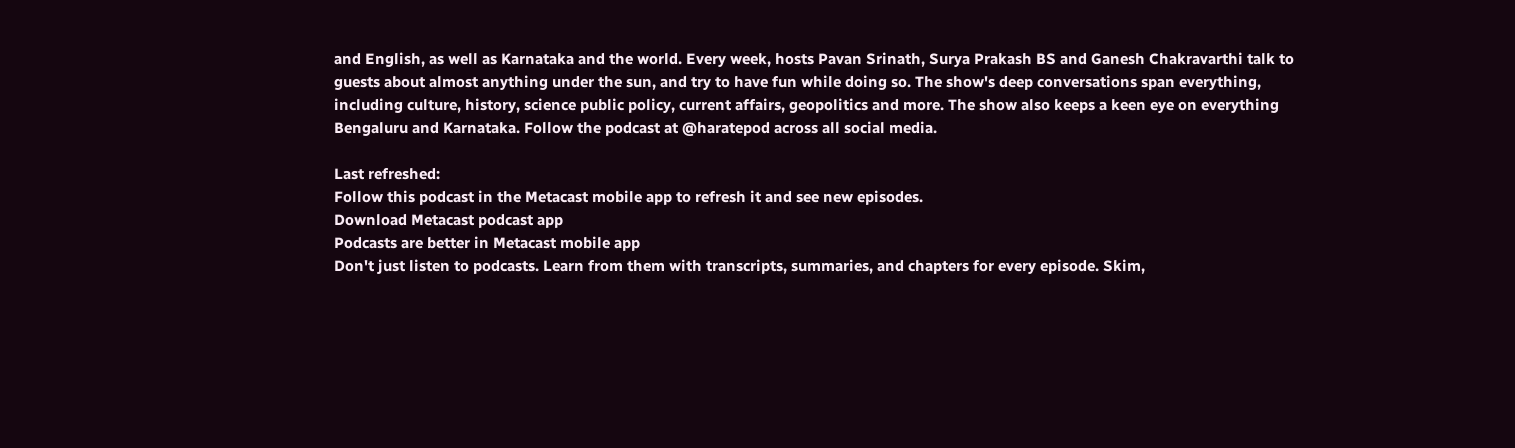and English, as well as Karnataka and the world. Every week, hosts Pavan Srinath, Surya Prakash BS and Ganesh Chakravarthi talk to guests about almost anything under the sun, and try to have fun while doing so. The show's deep conversations span everything, including culture, history, science public policy, current affairs, geopolitics and more. The show also keeps a keen eye on everything Bengaluru and Karnataka. Follow the podcast at @haratepod across all social media.

Last refreshed:
Follow this podcast in the Metacast mobile app to refresh it and see new episodes.
Download Metacast podcast app
Podcasts are better in Metacast mobile app
Don't just listen to podcasts. Learn from them with transcripts, summaries, and chapters for every episode. Skim,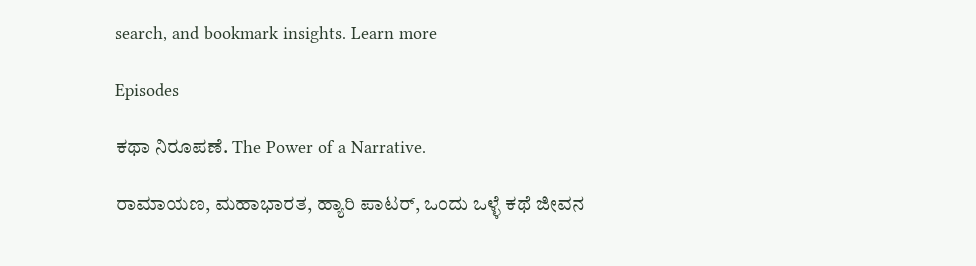search, and bookmark insights. Learn more

Episodes

ಕಥಾ ನಿರೂಪಣೆ. The Power of a Narrative.

ರಾಮಾಯಣ, ಮಹಾಭಾರತ, ಹ್ಯಾರಿ ಪಾಟರ್, ಒಂದು ಒಳ್ಳೆ ಕಥೆ ಜೀವನ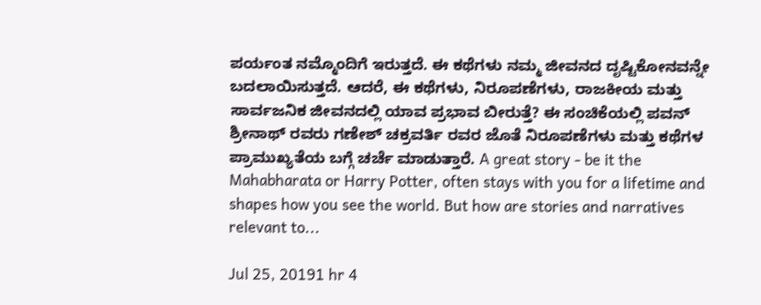ಪರ್ಯಂತ ನಮ್ಮೊಂದಿಗೆ ಇರುತ್ತದೆ. ಈ ಕಥೆಗಳು ನಮ್ಮ ಜೀವನದ ದೃಷ್ಟಿಕೋನವನ್ನೇ ಬದಲಾಯಿಸುತ್ತದೆ. ಆದರೆ, ಈ ಕಥೆಗಳು, ನಿರೂಪಣೆಗಳು, ರಾಜಕೀಯ ಮತ್ತು ಸಾರ್ವಜನಿಕ ಜೀವನದಲ್ಲಿ ಯಾವ ಪ್ರಭಾವ ಬೀರುತ್ತೆ? ಈ ಸಂಚಿಕೆಯಲ್ಲಿ ಪವನ್ ಶ್ರೀನಾಥ್ ರವರು ಗಣೇಶ್ ಚಕ್ರವರ್ತಿ ರವರ ಜೊತೆ ನಿರೂಪಣೆಗಳು ಮತ್ತು ಕಥೆಗಳ ಪ್ರಾಮುಖ್ಯತೆಯ ಬಗ್ಗೆ ಚರ್ಚೆ ಮಾಡುತ್ತಾರೆ. A great story - be it the Mahabharata or Harry Potter, often stays with you for a lifetime and shapes how you see the world. But how are stories and narratives relevant to...

Jul 25, 20191 hr 4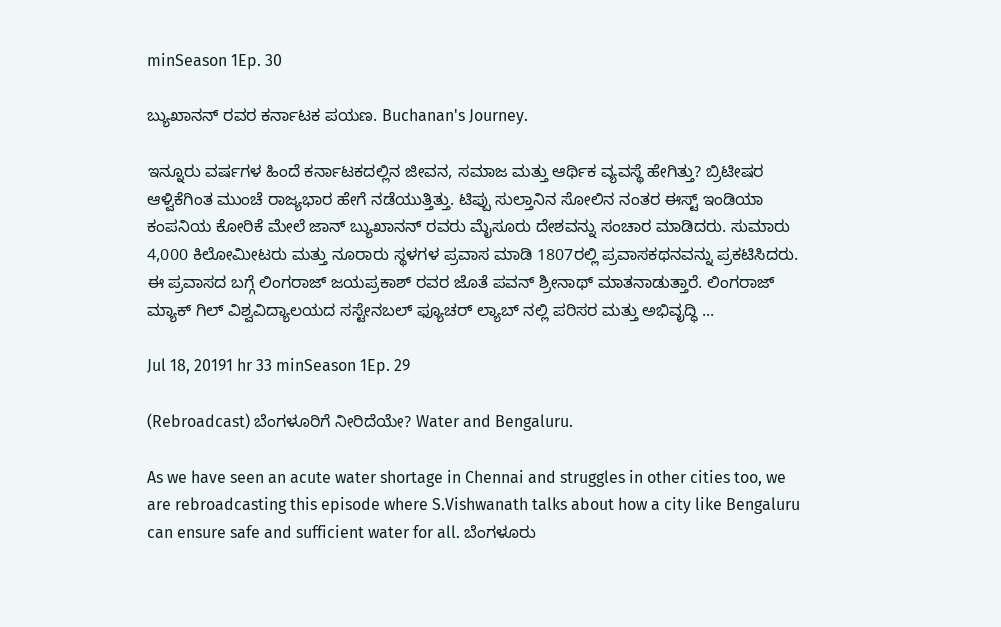minSeason 1Ep. 30

ಬ್ಯುಖಾನನ್ ರವರ ಕರ್ನಾಟಕ ಪಯಣ. Buchanan's Journey.

ಇನ್ನೂರು ವರ್ಷಗಳ ಹಿಂದೆ ಕರ್ನಾಟಕದಲ್ಲಿನ ಜೀವನ, ಸಮಾಜ ಮತ್ತು ಆರ್ಥಿಕ ವ್ಯವಸ್ಥೆ ಹೇಗಿತ್ತು? ಬ್ರಿಟೀಷರ ಆಳ್ವಿಕೆಗಿಂತ ಮುಂಚೆ ರಾಜ್ಯಭಾರ ಹೇಗೆ ನಡೆಯುತ್ತಿತ್ತು. ಟಿಪ್ಪು ಸುಲ್ತಾನಿನ ಸೋಲಿನ ನಂತರ ಈಸ್ಟ್ ಇಂಡಿಯಾ ಕಂಪನಿಯ ಕೋರಿಕೆ ಮೇಲೆ ಜಾನ್ ಬ್ಯುಖಾನನ್ ರವರು ಮೈಸೂರು ದೇಶವನ್ನು ಸಂಚಾರ ಮಾಡಿದರು. ಸುಮಾರು 4,000 ಕಿಲೋಮೀಟರು ಮತ್ತು ನೂರಾರು ಸ್ಥಳಗಳ ಪ್ರವಾಸ ಮಾಡಿ 1807ರಲ್ಲಿ ಪ್ರವಾಸಕಥನವನ್ನು ಪ್ರಕಟಿಸಿದರು. ಈ ಪ್ರವಾಸದ ಬಗ್ಗೆ ಲಿಂಗರಾಜ್ ಜಯಪ್ರಕಾಶ್ ರವರ ಜೊತೆ ಪವನ್ ಶ್ರೀನಾಥ್ ಮಾತನಾಡುತ್ತಾರೆ. ಲಿಂಗರಾಜ್ ಮ್ಯಾಕ್ ಗಿಲ್ ವಿಶ್ವವಿದ್ಯಾಲಯದ ಸಸ್ಟೇನಬಲ್ ಫ್ಯೂಚರ್ ಲ್ಯಾಬ್ ನಲ್ಲಿ ಪರಿಸರ ಮತ್ತು ಅಭಿವೃದ್ಧಿ ...

Jul 18, 20191 hr 33 minSeason 1Ep. 29

(Rebroadcast) ಬೆಂಗಳೂರಿಗೆ ನೀರಿದೆಯೇ? Water and Bengaluru.

As we have seen an acute water shortage in Chennai and struggles in other cities too, we are rebroadcasting this episode where S.Vishwanath talks about how a city like Bengaluru can ensure safe and sufficient water for all. ಬೆಂಗಳೂರು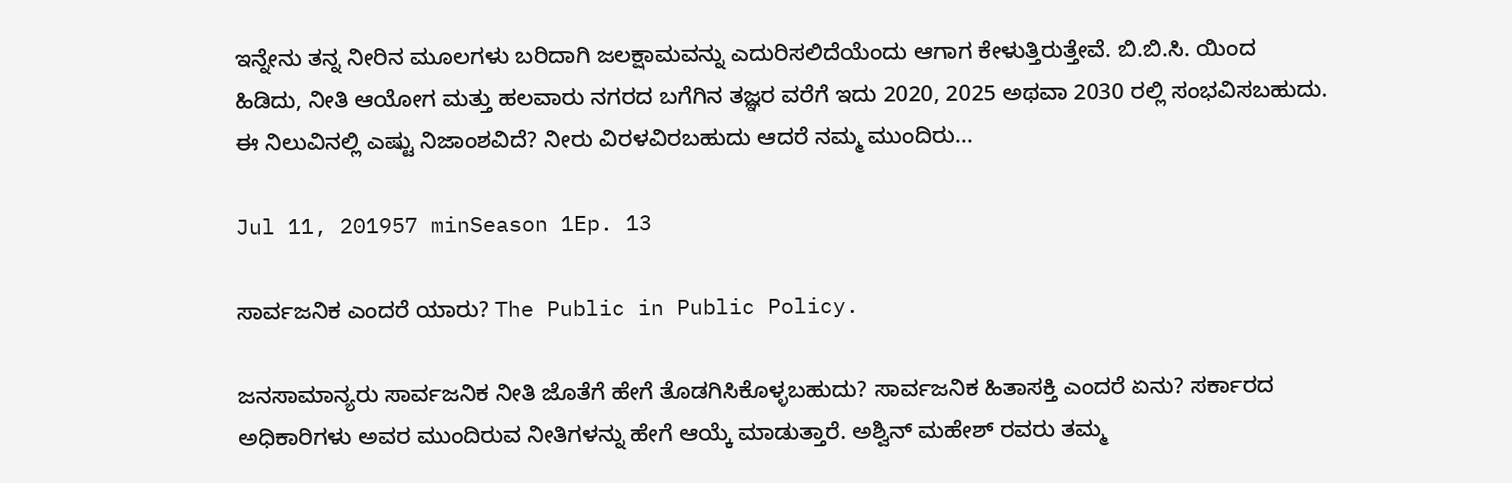ಇನ್ನೇನು ತನ್ನ ನೀರಿನ ಮೂಲಗಳು ಬರಿದಾಗಿ ಜಲಕ್ಷಾಮವನ್ನು ಎದುರಿಸಲಿದೆಯೆಂದು ಆಗಾಗ ಕೇಳುತ್ತಿರುತ್ತೇವೆ. ಬಿ.ಬಿ.ಸಿ. ಯಿಂದ ಹಿಡಿದು, ನೀತಿ ಆಯೋಗ ಮತ್ತು ಹಲವಾರು ನಗರದ ಬಗೆಗಿನ ತಜ್ಞರ ವರೆಗೆ ಇದು 2020, 2025 ಅಥವಾ 2030 ರಲ್ಲಿ ಸಂಭವಿಸಬಹುದು. ಈ ನಿಲುವಿನಲ್ಲಿ ಎಷ್ಟು ನಿಜಾಂಶವಿದೆ? ನೀರು ವಿರಳವಿರಬಹುದು ಆದರೆ ನಮ್ಮ ಮುಂದಿರು...

Jul 11, 201957 minSeason 1Ep. 13

ಸಾರ್ವಜನಿಕ ಎಂದರೆ ಯಾರು? The Public in Public Policy.

ಜನಸಾಮಾನ್ಯರು ಸಾರ್ವಜನಿಕ ನೀತಿ ಜೊತೆಗೆ ಹೇಗೆ ತೊಡಗಿಸಿಕೊಳ್ಳಬಹುದು? ಸಾರ್ವಜನಿಕ ಹಿತಾಸಕ್ತಿ ಎಂದರೆ ಏನು? ಸರ್ಕಾರದ ಅಧಿಕಾರಿಗಳು ಅವರ ಮುಂದಿರುವ ನೀತಿಗಳನ್ನು ಹೇಗೆ ಆಯ್ಕೆ ಮಾಡುತ್ತಾರೆ. ಅಶ್ವಿನ್ ಮಹೇಶ್ ರವರು ತಮ್ಮ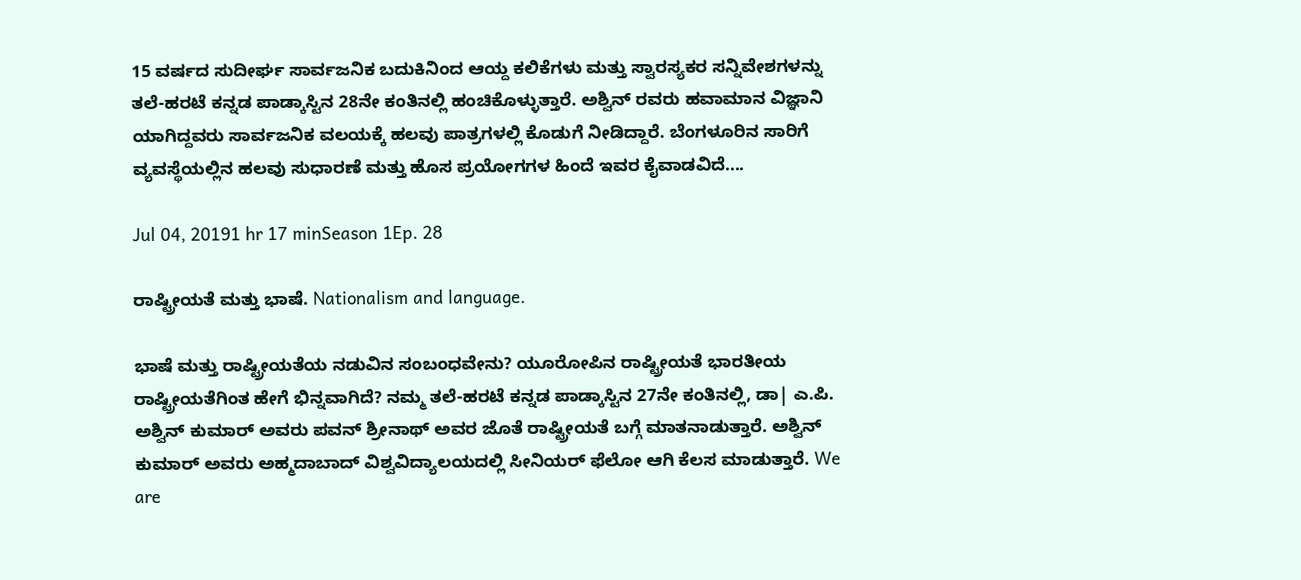15 ವರ್ಷದ ಸುದೀರ್ಘ ಸಾರ್ವಜನಿಕ ಬದುಕಿನಿಂದ ಆಯ್ದ ಕಲಿಕೆಗಳು ಮತ್ತು ಸ್ವಾರಸ್ಯಕರ ಸನ್ನಿವೇಶಗಳನ್ನು ತಲೆ-ಹರಟೆ ಕನ್ನಡ ಪಾಡ್ಕಾಸ್ಟಿನ 28ನೇ ಕಂತಿನಲ್ಲಿ ಹಂಚಿಕೊಳ್ಳುತ್ತಾರೆ. ಅಶ್ವಿನ್ ರವರು ಹವಾಮಾನ ವಿಜ್ಞಾನಿ ಯಾಗಿದ್ದವರು ಸಾರ್ವಜನಿಕ ವಲಯಕ್ಕೆ ಹಲವು ಪಾತ್ರಗಳಲ್ಲಿ ಕೊಡುಗೆ ನೀಡಿದ್ದಾರೆ. ಬೆಂಗಳೂರಿನ ಸಾರಿಗೆ ವ್ಯವಸ್ಥೆಯಲ್ಲಿನ ಹಲವು ಸುಧಾರಣೆ ಮತ್ತು ಹೊಸ ಪ್ರಯೋಗಗಳ ಹಿಂದೆ ಇವರ ಕೈವಾಡವಿದೆ....

Jul 04, 20191 hr 17 minSeason 1Ep. 28

ರಾಷ್ಟ್ರೀಯತೆ ಮತ್ತು ಭಾಷೆ. Nationalism and language.

ಭಾಷೆ ಮತ್ತು ರಾಷ್ಟ್ರೀಯತೆಯ ನಡುವಿನ ಸಂಬಂಧವೇನು? ಯೂರೋಪಿನ ರಾಷ್ಟ್ರೀಯತೆ ಭಾರತೀಯ ರಾಷ್ಟ್ರೀಯತೆಗಿಂತ ಹೇಗೆ ಭಿನ್ನವಾಗಿದೆ? ನಮ್ಮ ತಲೆ-ಹರಟೆ ಕನ್ನಡ ಪಾಡ್ಕಾಸ್ಟಿನ 27ನೇ ಕಂತಿನಲ್ಲಿ, ಡಾ| ಎ.ಪಿ. ಅಶ್ವಿನ್ ಕುಮಾರ್ ಅವರು ಪವನ್ ಶ್ರೀನಾಥ್ ಅವರ ಜೊತೆ ರಾಷ್ಟ್ರೀಯತೆ ಬಗ್ಗೆ ಮಾತನಾಡುತ್ತಾರೆ. ಅಶ್ವಿನ್ ಕುಮಾರ್ ಅವರು ಅಹ್ಮದಾಬಾದ್ ವಿಶ್ವವಿದ್ಯಾಲಯದಲ್ಲಿ ಸೀನಿಯರ್ ಫೆಲೋ ಆಗಿ ಕೆಲಸ ಮಾಡುತ್ತಾರೆ. We are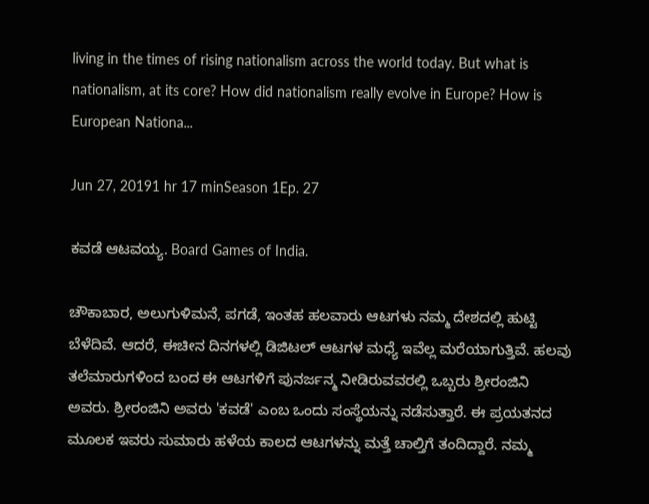living in the times of rising nationalism across the world today. But what is nationalism, at its core? How did nationalism really evolve in Europe? How is European Nationa...

Jun 27, 20191 hr 17 minSeason 1Ep. 27

ಕವಡೆ ಆಟವಯ್ಯ. Board Games of India.

ಚೌಕಾಬಾರ, ಅಲುಗುಳಿಮನೆ, ಪಗಡೆ, ಇಂತಹ ಹಲವಾರು ಆಟಗಳು ನಮ್ಮ ದೇಶದಲ್ಲಿ ಹುಟ್ಟಿ ಬೆಳೆದಿವೆ. ಆದರೆ, ಈಚೀನ ದಿನಗಳಲ್ಲಿ ಡಿಜಿಟಲ್ ಆಟಗಳ ಮಧ್ಯೆ ಇವೆಲ್ಲ ಮರೆಯಾಗುತ್ತಿವೆ. ಹಲವು ತಲೆಮಾರುಗಳಿಂದ ಬಂದ ಈ ಆಟಗಳಿಗೆ ಪುನರ್ಜನ್ಮ ನೀಡಿರುವವರಲ್ಲಿ ಒಬ್ಬರು ಶ್ರೀರಂಜಿನಿ ಅವರು. ಶ್ರೀರಂಜಿನಿ ಅವರು 'ಕವಡೆ' ಎಂಬ ಒಂದು ಸಂಸ್ಥೆಯನ್ನು ನಡೆಸುತ್ತಾರೆ. ಈ ಪ್ರಯತನದ ಮೂಲಕ ಇವರು ಸುಮಾರು ಹಳೆಯ ಕಾಲದ ಆಟಗಳನ್ನು ಮತ್ತೆ ಚಾಲ್ತಿಗೆ ತಂದಿದ್ದಾರೆ. ನಮ್ಮ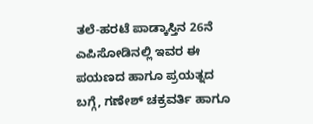ತಲೆ-ಹರಟೆ ಪಾಡ್ಕಾಸ್ತಿನ 26ನೆ ಎಪಿಸೋಡಿನಲ್ಲಿ ಇವರ ಈ ಪಯಣದ ಹಾಗೂ ಪ್ರಯತ್ನದ ಬಗ್ಗೆ, ಗಣೇಶ್ ಚಕ್ರವರ್ತಿ ಹಾಗೂ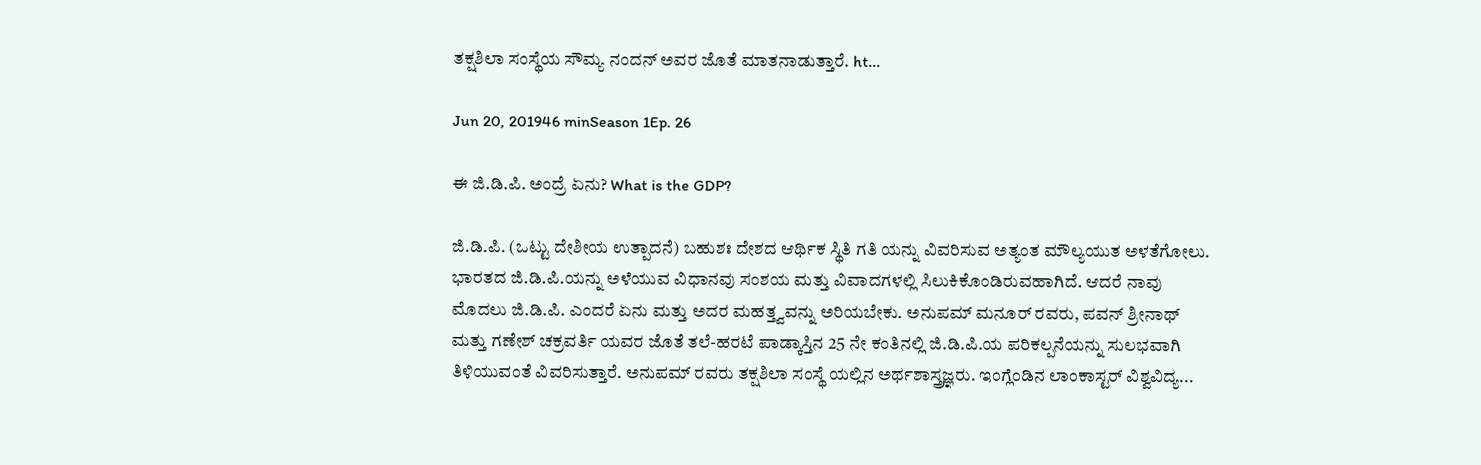ತಕ್ಷಶಿಲಾ ಸಂಸ್ಥೆಯ ಸೌಮ್ಯ ನಂದನ್ ಅವರ ಜೊತೆ ಮಾತನಾಡುತ್ತಾರೆ. ht...

Jun 20, 201946 minSeason 1Ep. 26

ಈ ಜಿ.ಡಿ.ಪಿ. ಅಂದ್ರೆ ಏನು? What is the GDP?

ಜಿ.ಡಿ.ಪಿ. (ಒಟ್ಟು ದೇಶೀಯ ಉತ್ಪಾದನೆ) ಬಹುಶಃ ದೇಶದ ಆರ್ಥಿಕ ಸ್ಥಿತಿ ಗತಿ ಯನ್ನು ವಿವರಿಸುವ ಅತ್ಯಂತ ಮೌಲ್ಯಯುತ ಅಳತೆಗೋಲು. ಭಾರತದ ಜಿ.ಡಿ.ಪಿ.ಯನ್ನು ಅಳೆಯುವ ವಿಧಾನವು ಸಂಶಯ ಮತ್ತು ವಿವಾದಗಳಲ್ಲಿ ಸಿಲುಕಿಕೊಂಡಿರುವಹಾಗಿದೆ. ಆದರೆ ನಾವು ಮೊದಲು ಜಿ.ಡಿ.ಪಿ. ಎಂದರೆ ಏನು ಮತ್ತು ಅದರ ಮಹತ್ತ್ವವನ್ನು ಅರಿಯಬೇಕು. ಅನುಪಮ್ ಮನೂರ್ ರವರು, ಪವನ್ ಶ್ರೀನಾಥ್ ಮತ್ತು ಗಣೇಶ್ ಚಕ್ರವರ್ತಿ ಯವರ ಜೊತೆ ತಲೆ-ಹರಟೆ ಪಾಡ್ಕಾಸ್ತಿನ 25 ನೇ ಕಂತಿನಲ್ಲಿ ಜಿ.ಡಿ.ಪಿ.ಯ ಪರಿಕಲ್ಪನೆಯನ್ನು ಸುಲಭವಾಗಿ ತಿಳಿಯುವಂತೆ ವಿವರಿಸುತ್ತಾರೆ. ಅನುಪಮ್ ರವರು ತಕ್ಷಶಿಲಾ ಸಂಸ್ಥೆ ಯಲ್ಲಿನ ಅರ್ಥಶಾಸ್ತ್ರಜ್ಞರು. ಇಂಗ್ಲೆಂಡಿನ ಲಾಂಕಾಸ್ಟರ್ ವಿಶ್ವವಿದ್ಯ...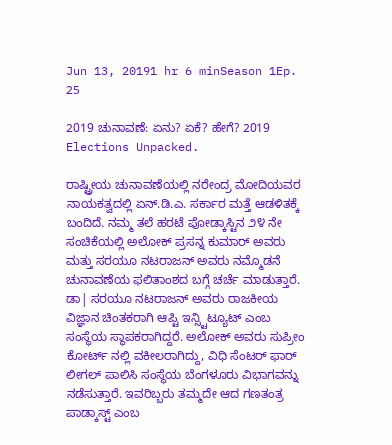Jun 13, 20191 hr 6 minSeason 1Ep. 25

2019 ಚುನಾವಣೆ: ಏನು? ಏಕೆ? ಹೇಗೆ? 2019 Elections Unpacked.

ರಾಷ್ಟ್ರೀಯ ಚುನಾವಣೆಯಲ್ಲಿ ನರೇಂದ್ರ ಮೋದಿಯವರ ನಾಯಕತ್ವದಲ್ಲಿ ಏನ್.ಡಿ.ಎ. ಸರ್ಕಾರ ಮತ್ತೆ ಆಡಳಿತಕ್ಕೆ ಬಂದಿದೆ. ನಮ್ಮ ತಲೆ ಹರಟೆ ಪೋಡ್ಕಾಸ್ಟಿನ ೨೪ ನೇ ಸಂಚಿಕೆಯಲ್ಲಿ ಅಲೋಕ್ ಪ್ರಸನ್ನ ಕುಮಾರ್ ಅವರು ಮತ್ತು ಸರಯೂ ನಟರಾಜನ್ ಅವರು ನಮ್ಮೊಡನೆ ಚುನಾವಣೆಯ ಫಲಿತಾಂಶದ ಬಗ್ಗೆ ಚರ್ಚೆ ಮಾಡುತ್ತಾರೆ. ಡಾ| ಸರಯೂ ನಟರಾಜನ್ ಅವರು ರಾಜಕೀಯ ವಿಜ್ಞಾನ ಚಿಂತಕರಾಗಿ ಆಪ್ಟಿ ಇನ್ಸ್ಟಿಟ್ಯೂಟ್ ಎಂಬ ಸಂಸ್ಥೆಯ ಸ್ಥಾಪಕರಾಗಿದ್ದರೆ. ಅಲೋಕ್ ಅವರು ಸುಪ್ರೀಂ ಕೋರ್ಟ್ ನಲ್ಲಿ ವಕೀಲರಾಗಿದ್ದು, ವಿಧಿ ಸೆಂಟರ್ ಫಾರ್ ಲೀಗಲ್ ಪಾಲಿಸಿ ಸಂಸ್ಥೆಯ ಬೆಂಗಳೂರು ವಿಭಾಗವನ್ನು ನಡೆಸುತ್ತಾರೆ. ಇವರಿಬ್ಬರು ತಮ್ಮದೇ ಆದ ಗಣತಂತ್ರ ಪಾಡ್ಕಾಸ್ಟ್ ಎಂಬ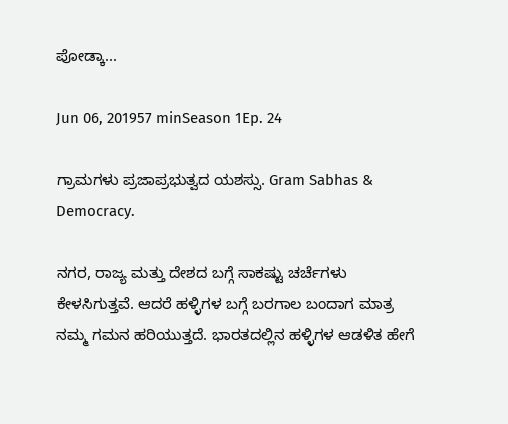ಪೋಡ್ಕಾ...

Jun 06, 201957 minSeason 1Ep. 24

ಗ್ರಾಮಗಳು ಪ್ರಜಾಪ್ರಭುತ್ವದ ಯಶಸ್ಸು. Gram Sabhas & Democracy.

ನಗರ, ರಾಜ್ಯ ಮತ್ತು ದೇಶದ ಬಗ್ಗೆ ಸಾಕಷ್ಟು ಚರ್ಚೆಗಳು ಕೇಳಸಿಗುತ್ತವೆ. ಆದರೆ ಹಳ್ಳಿಗಳ ಬಗ್ಗೆ ಬರಗಾಲ ಬಂದಾಗ ಮಾತ್ರ ನಮ್ಮ ಗಮನ ಹರಿಯುತ್ತದೆ. ಭಾರತದಲ್ಲಿನ ಹಳ್ಳಿಗಳ ಆಡಳಿತ ಹೇಗೆ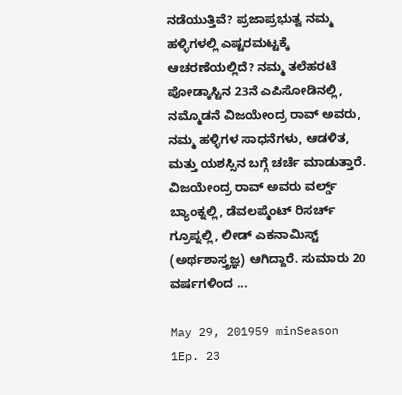ನಡೆಯುತ್ತಿವೆ? ಪ್ರಜಾಪ್ರಭುತ್ವ ನಮ್ಮ ಹಳ್ಳಿಗಳಲ್ಲಿ ಎಷ್ಟರಮಟ್ಟಕ್ಕೆ ಆಚರಣೆಯಲ್ಲಿದೆ? ನಮ್ಮ ತಲೆಹರಟೆ ಪೋಡ್ಕಾಸ್ಟಿನ 23ನೆ ಎಪಿಸೋಡಿನಲ್ಲಿ, ನಮ್ಮೊಡನೆ ವಿಜಯೇಂದ್ರ ರಾವ್ ಅವರು, ನಮ್ಮ ಹಳ್ಳಿಗಳ ಸಾಧನೆಗಳು, ಆಡಳಿತ, ಮತ್ತು ಯಶಸ್ಸಿನ ಬಗ್ಗೆ ಚರ್ಚೆ ಮಾಡುತ್ತಾರೆ. ವಿಜಯೇಂದ್ರ ರಾವ್ ಅವರು ವರ್ಲ್ಡ್ ಬ್ಯಾಂಕ್ನಲ್ಲಿ, ಡೆವಲಪ್ಮೆಂಟ್ ರಿಸರ್ಚ್ ಗ್ರೂಪ್ನಲ್ಲಿ, ಲೀಡ್ ಎಕನಾಮಿಸ್ಟ್ (ಅರ್ಥಶಾಸ್ತ್ರಜ್ಞ) ಆಗಿದ್ದಾರೆ. ಸುಮಾರು 20 ವರ್ಷಗಳಿಂದ ...

May 29, 201959 minSeason 1Ep. 23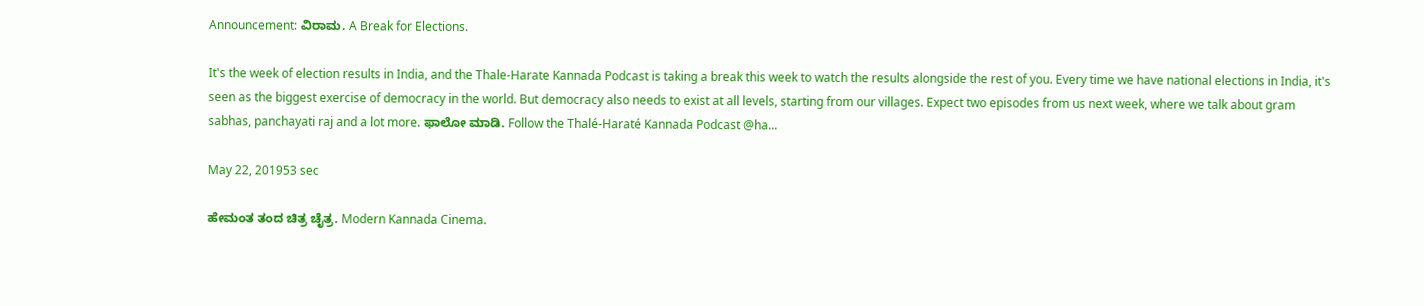Announcement: ವಿರಾಮ. A Break for Elections.

It's the week of election results in India, and the Thale-Harate Kannada Podcast is taking a break this week to watch the results alongside the rest of you. Every time we have national elections in India, it's seen as the biggest exercise of democracy in the world. But democracy also needs to exist at all levels, starting from our villages. Expect two episodes from us next week, where we talk about gram sabhas, panchayati raj and a lot more. ಫಾಲೋ ಮಾಡಿ. Follow the Thalé-Haraté Kannada Podcast @ha...

May 22, 201953 sec

ಹೇಮಂತ ತಂದ ಚಿತ್ರ ಚೈತ್ರ. Modern Kannada Cinema.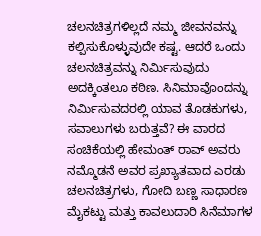ಚಲನಚಿತ್ರಗಳಿಲ್ಲದೆ ನಮ್ಮ ಜೀವನವನ್ನು ಕಲ್ಪಿಸುಕೊಳ್ಳುವುದೇ ಕಷ್ಟ. ಆದರೆ ಒಂದು ಚಲನಚಿತ್ರವನ್ನು ನಿರ್ಮಿಸುವುದು ಅದಕ್ಕಿಂತಲೂ ಕಠಿಣ. ಸಿನಿಮಾವೊಂದನ್ನು ನಿರ್ಮಿಸುವದರಲ್ಲಿ ಯಾವ ತೊಡಕುಗಳು, ಸವಾಲುಗಳು ಬರುತ್ತವೆ? ಈ ವಾರದ ಸಂಚಿಕೆಯಲ್ಲಿ ಹೇಮಂತ್ ರಾವ್ ಅವರು ನಮ್ಮೊಡನೆ ಅವರ ಪ್ರಖ್ಯಾತವಾದ ಎರಡು ಚಲನಚಿತ್ರಗಳು, ಗೋದಿ ಬಣ್ಣ ಸಾಧಾರಣ ಮೈಕಟ್ಟು ಮತ್ತು ಕಾವಲುದಾರಿ ಸಿನೆಮಾಗಳ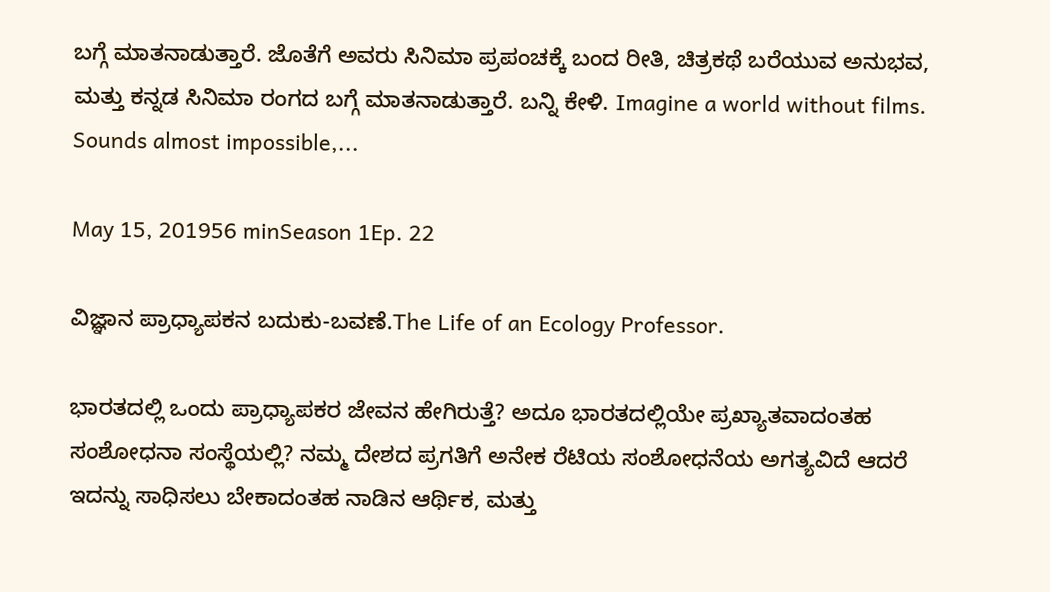ಬಗ್ಗೆ ಮಾತನಾಡುತ್ತಾರೆ. ಜೊತೆಗೆ ಅವರು ಸಿನಿಮಾ ಪ್ರಪಂಚಕ್ಕೆ ಬಂದ ರೀತಿ, ಚಿತ್ರಕಥೆ ಬರೆಯುವ ಅನುಭವ, ಮತ್ತು ಕನ್ನಡ ಸಿನಿಮಾ ರಂಗದ ಬಗ್ಗೆ ಮಾತನಾಡುತ್ತಾರೆ. ಬನ್ನಿ ಕೇಳಿ. Imagine a world without films. Sounds almost impossible,...

May 15, 201956 minSeason 1Ep. 22

ವಿಜ್ಞಾನ ಪ್ರಾಧ್ಯಾಪಕನ ಬದುಕು-ಬವಣೆ.The Life of an Ecology Professor.

ಭಾರತದಲ್ಲಿ ಒಂದು ಪ್ರಾಧ್ಯಾಪಕರ ಜೇವನ ಹೇಗಿರುತ್ತೆ? ಅದೂ ಭಾರತದಲ್ಲಿಯೇ ಪ್ರಖ್ಯಾತವಾದಂತಹ ಸಂಶೋಧನಾ ಸಂಸ್ಥೆಯಲ್ಲಿ? ನಮ್ಮ ದೇಶದ ಪ್ರಗತಿಗೆ ಅನೇಕ ರೆಟಿಯ ಸಂಶೋಧನೆಯ ಅಗತ್ಯವಿದೆ ಆದರೆ ಇದನ್ನು ಸಾಧಿಸಲು ಬೇಕಾದಂತಹ ನಾಡಿನ ಆರ್ಥಿಕ, ಮತ್ತು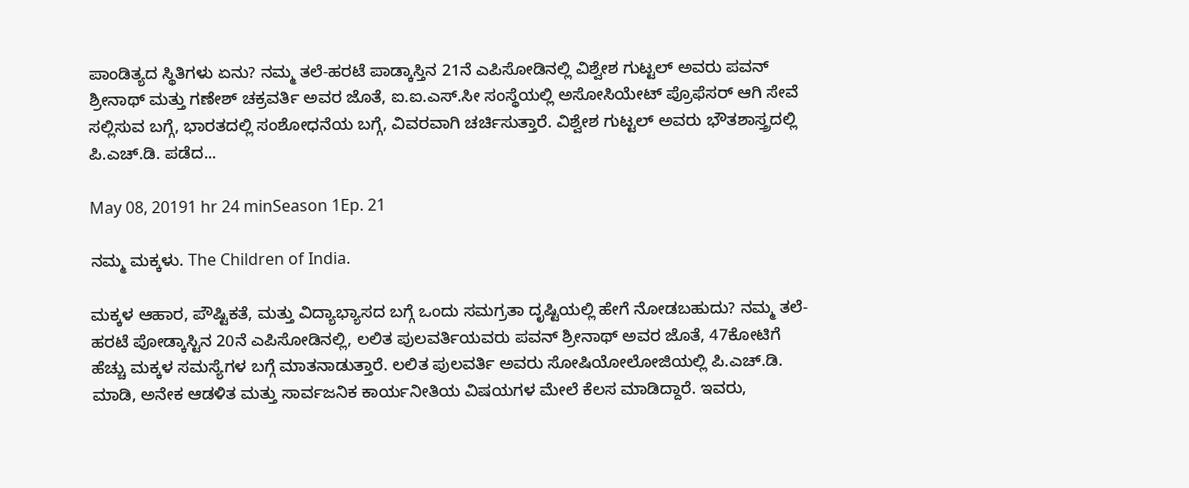ಪಾಂಡಿತ್ಯದ ಸ್ಥಿತಿಗಳು ಏನು? ನಮ್ಮ ತಲೆ-ಹರಟೆ ಪಾಡ್ಕಾಸ್ತಿನ 21ನೆ ಎಪಿಸೋಡಿನಲ್ಲಿ ವಿಶ್ವೇಶ ಗುಟ್ಟಲ್ ಅವರು ಪವನ್ ಶ್ರೀನಾಥ್ ಮತ್ತು ಗಣೇಶ್ ಚಕ್ರವರ್ತಿ ಅವರ ಜೊತೆ, ಐ.ಐ.ಎಸ್.ಸೀ ಸಂಸ್ಥೆಯಲ್ಲಿ ಅಸೋಸಿಯೇಟ್ ಪ್ರೊಫೆಸರ್ ಆಗಿ ಸೇವೆ ಸಲ್ಲಿಸುವ ಬಗ್ಗೆ, ಭಾರತದಲ್ಲಿ ಸಂಶೋಧನೆಯ ಬಗ್ಗೆ, ವಿವರವಾಗಿ ಚರ್ಚಿಸುತ್ತಾರೆ. ವಿಶ್ವೇಶ ಗುಟ್ಟಲ್ ಅವರು ಭೌತಶಾಸ್ತ್ರದಲ್ಲಿ ಪಿ.ಎಚ್.ಡಿ. ಪಡೆದ...

May 08, 20191 hr 24 minSeason 1Ep. 21

ನಮ್ಮ ಮಕ್ಕಳು. The Children of India.

ಮಕ್ಕಳ ಆಹಾರ, ಪೌಷ್ಟಿಕತೆ, ಮತ್ತು ವಿದ್ಯಾಭ್ಯಾಸದ ಬಗ್ಗೆ ಒಂದು ಸಮಗ್ರತಾ ದೃಷ್ಟಿಯಲ್ಲಿ ಹೇಗೆ ನೋಡಬಹುದು? ನಮ್ಮ ತಲೆ-ಹರಟೆ ಪೋಡ್ಕಾಸ್ಟಿನ 20ನೆ ಎಪಿಸೋಡಿನಲ್ಲಿ, ಲಲಿತ ಪುಲವರ್ತಿಯವರು ಪವನ್ ಶ್ರೀನಾಥ್ ಅವರ ಜೊತೆ, 47ಕೋಟಿಗೆ ಹೆಚ್ಚು ಮಕ್ಕಳ ಸಮಸ್ಯೆಗಳ ಬಗ್ಗೆ ಮಾತನಾಡುತ್ತಾರೆ. ಲಲಿತ ಪುಲವರ್ತಿ ಅವರು ಸೋಷಿಯೋಲೋಜಿಯಲ್ಲಿ ಪಿ.ಎಚ್.ಡಿ. ಮಾಡಿ, ಅನೇಕ ಆಡಳಿತ ಮತ್ತು ಸಾರ್ವಜನಿಕ ಕಾರ್ಯನೀತಿಯ ವಿಷಯಗಳ ಮೇಲೆ ಕೆಲಸ ಮಾಡಿದ್ದಾರೆ. ಇವರು,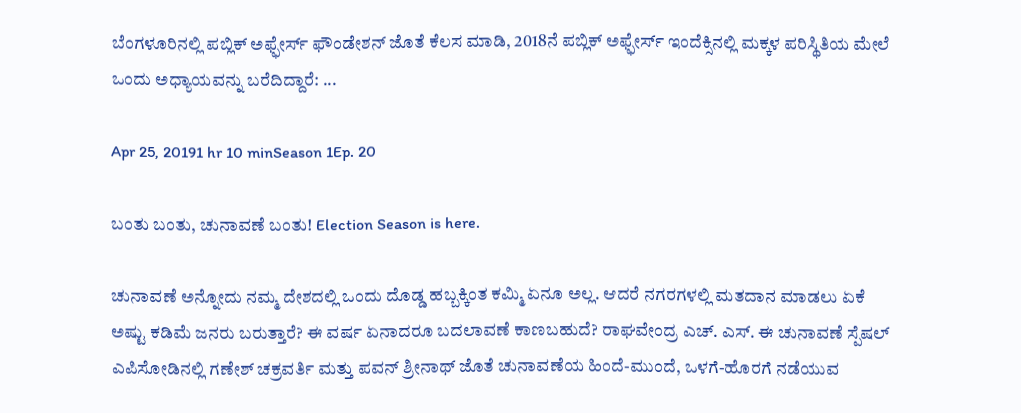ಬೆಂಗಳೂರಿನಲ್ಲಿ ಪಬ್ಲಿಕ್ ಅಫ್ಫೇರ್ಸ್ ಫೌಂಡೇಶನ್ ಜೊತೆ ಕೆಲಸ ಮಾಡಿ, 2018ನೆ ಪಬ್ಲಿಕ್ ಅಫ್ಫೇರ್ಸ್ ಇಂದೆಕ್ಸಿನಲ್ಲಿ ಮಕ್ಕಳ ಪರಿಸ್ಥಿತಿಯ ಮೇಲೆ ಒಂದು ಅಧ್ಯಾಯವನ್ನು ಬರೆದಿದ್ದಾರೆ: ...

Apr 25, 20191 hr 10 minSeason 1Ep. 20

ಬಂತು ಬಂತು, ಚುನಾವಣೆ ಬಂತು! Election Season is here.

ಚುನಾವಣೆ ಅನ್ನೋದು ನಮ್ಮ ದೇಶದಲ್ಲಿ ಒಂದು ದೊಡ್ಡ ಹಬ್ಬಕ್ಕಿಂತ ಕಮ್ಮಿ ಏನೂ ಅಲ್ಲ. ಆದರೆ ನಗರಗಳಲ್ಲಿ ಮತದಾನ ಮಾಡಲು ಏಕೆ ಅಷ್ಟು ಕಡಿಮೆ ಜನರು ಬರುತ್ತಾರೆ? ಈ ವರ್ಷ ಏನಾದರೂ ಬದಲಾವಣೆ ಕಾಣಬಹುದೆ? ರಾಘವೇಂದ್ರ ಎಚ್. ಎಸ್. ಈ ಚುನಾವಣೆ ಸ್ಪೆಷಲ್ ಎಪಿಸೋಡಿನಲ್ಲಿ ಗಣೇಶ್ ಚಕ್ರವರ್ತಿ ಮತ್ತು ಪವನ್ ಶ್ರೀನಾಥ್ ಜೊತೆ ಚುನಾವಣೆಯ ಹಿಂದೆ-ಮುಂದೆ, ಒಳಗೆ-ಹೊರಗೆ ನಡೆಯುವ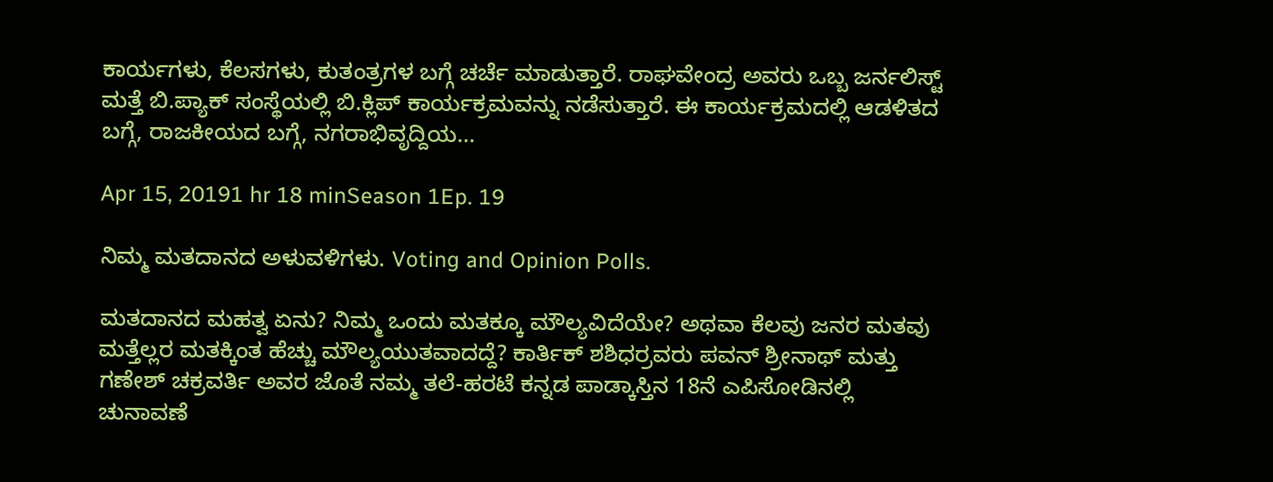ಕಾರ್ಯಗಳು, ಕೆಲಸಗಳು, ಕುತಂತ್ರಗಳ ಬಗ್ಗೆ ಚರ್ಚೆ ಮಾಡುತ್ತಾರೆ. ರಾಘವೇಂದ್ರ ಅವರು ಒಬ್ಬ ಜರ್ನಲಿಸ್ಟ್ ಮತ್ತೆ ಬಿ.ಪ್ಯಾಕ್ ಸಂಸ್ಥೆಯಲ್ಲಿ ಬಿ.ಕ್ಲಿಪ್ ಕಾರ್ಯಕ್ರಮವನ್ನು ನಡೆಸುತ್ತಾರೆ. ಈ ಕಾರ್ಯಕ್ರಮದಲ್ಲಿ ಆಡಳಿತದ ಬಗ್ಗೆ, ರಾಜಕೀಯದ ಬಗ್ಗೆ, ನಗರಾಭಿವೃದ್ದಿಯ...

Apr 15, 20191 hr 18 minSeason 1Ep. 19

ನಿಮ್ಮ ಮತದಾನದ ಅಳುವಳಿಗಳು. Voting and Opinion Polls.

ಮತದಾನದ ಮಹತ್ವ ಏನು? ನಿಮ್ಮ ಒಂದು ಮತಕ್ಕೂ ಮೌಲ್ಯವಿದೆಯೇ? ಅಥವಾ ಕೆಲವು ಜನರ ಮತವು ಮತ್ತೆಲ್ಲರ ಮತಕ್ಕಿಂತ ಹೆಚ್ಚು ಮೌಲ್ಯಯುತವಾದದ್ದೆ? ಕಾರ್ತಿಕ್ ಶಶಿಧರ್ರವರು ಪವನ್ ಶ್ರೀನಾಥ್ ಮತ್ತು ಗಣೇಶ್ ಚಕ್ರವರ್ತಿ ಅವರ ಜೊತೆ ನಮ್ಮ ತಲೆ-ಹರಟೆ ಕನ್ನಡ ಪಾಡ್ಕಾಸ್ತಿನ 18ನೆ ಎಪಿಸೋಡಿನಲ್ಲಿ ಚುನಾವಣೆ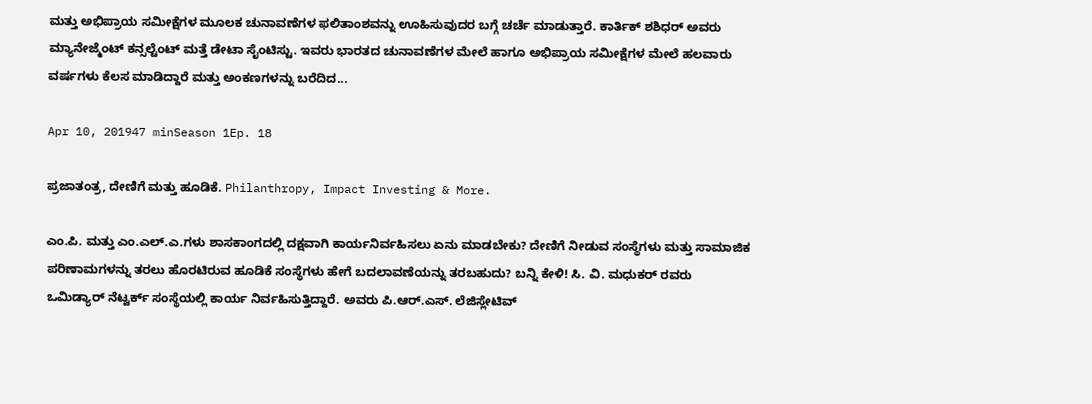ಮತ್ತು ಅಭಿಪ್ರಾಯ ಸಮೀಕ್ಷೆಗಳ ಮೂಲಕ ಚುನಾವಣೆಗಳ ಫಲಿತಾಂಶವನ್ನು ಊಹಿಸುವುದರ ಬಗ್ಗೆ ಚರ್ಚೆ ಮಾಡುತ್ತಾರೆ. ಕಾರ್ತಿಕ್ ಶಶಿಧರ್ ಅವರು ಮ್ಯಾನೇಜ್ಮೆಂಟ್ ಕನ್ಸಲ್ಟೆಂಟ್ ಮತ್ತೆ ಡೇಟಾ ಸೈಂಟಿಸ್ಟು. ಇವರು ಭಾರತದ ಚುನಾವಣೆಗಳ ಮೇಲೆ ಹಾಗೂ ಅಭಿಪ್ರಾಯ ಸಮೀಕ್ಷೆಗಳ ಮೇಲೆ ಹಲವಾರು ವರ್ಷಗಳು ಕೆಲಸ ಮಾಡಿದ್ದಾರೆ ಮತ್ತು ಅಂಕಣಗಳನ್ನು ಬರೆದಿದ...

Apr 10, 201947 minSeason 1Ep. 18

ಪ್ರಜಾತಂತ್ರ, ದೇಣಿಗೆ ಮತ್ತು ಹೂಡಿಕೆ. Philanthropy, Impact Investing & More.

ಎಂ.ಪಿ. ಮತ್ತು ಎಂ.ಎಲ್.ಎ.ಗಳು ಶಾಸಕಾಂಗದಲ್ಲಿ ದಕ್ಷವಾಗಿ ಕಾರ್ಯನಿರ್ವಹಿಸಲು ಏನು ಮಾಡಬೇಕು? ದೇಣಿಗೆ ನೀಡುವ ಸಂಸ್ಥೆಗಳು ಮತ್ತು ಸಾಮಾಜಿಕ ಪರಿಣಾಮಗಳನ್ನು ತರಲು ಹೊರಟಿರುವ ಹೂಡಿಕೆ ಸಂಸ್ಥೆಗಳು ಹೇಗೆ ಬದಲಾವಣೆಯನ್ನು ತರಬಹುದು? ಬನ್ನಿ ಕೇಳಿ! ಸಿ. ವಿ. ಮಧುಕರ್ ರವರು ಒಮಿಡ್ಯಾರ್ ನೆಟ್ವರ್ಕ್ ಸಂಸ್ಥೆಯಲ್ಲಿ ಕಾರ್ಯ ನಿರ್ವಹಿಸುತ್ತಿದ್ದಾರೆ. ಅವರು ಪಿ.ಆರ್.ಎಸ್. ಲೆಜಿಸ್ಲೇಟಿವ್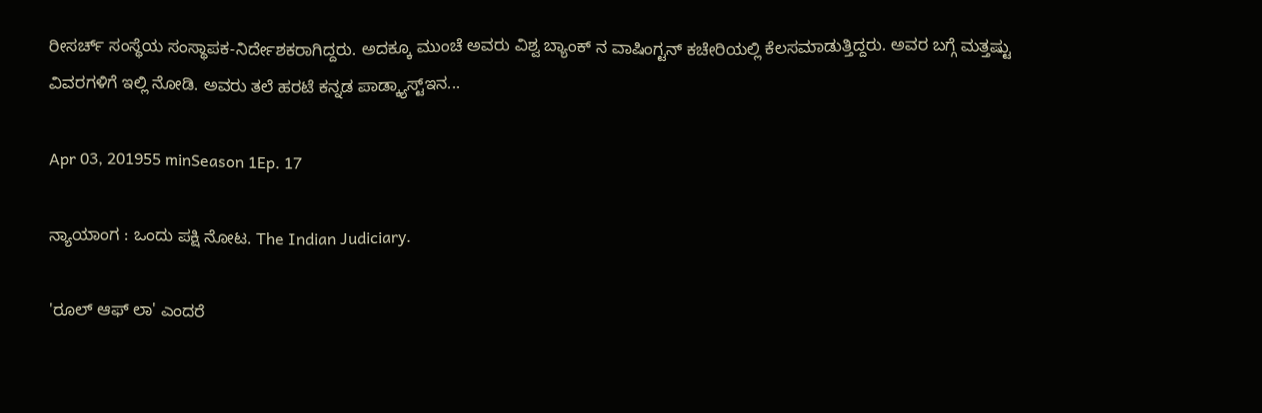ರೀಸರ್ಚ್ ಸಂಸ್ಥೆಯ ಸಂಸ್ಥಾಪಕ-ನಿರ್ದೇಶಕರಾಗಿದ್ದರು. ಅದಕ್ಕೂ ಮುಂಚೆ ಅವರು ವಿಶ್ವ ಬ್ಯಾಂಕ್ ನ ವಾಷಿಂಗ್ಟನ್ ಕಚೇರಿಯಲ್ಲಿ ಕೆಲಸಮಾಡುತ್ತಿದ್ದರು. ಅವರ ಬಗ್ಗೆ ಮತ್ತಷ್ಟು ವಿವರಗಳಿಗೆ ಇಲ್ಲಿ ನೋಡಿ. ಅವರು ತಲೆ ಹರಟೆ ಕನ್ನಡ ಪಾಡ್ಕ್ಯಾಸ್ಟ್ಇನ...

Apr 03, 201955 minSeason 1Ep. 17

ನ್ಯಾಯಾಂಗ : ಒಂದು ಪಕ್ಷಿ ನೋಟ. The Indian Judiciary.

'ರೂಲ್ ಆಫ್ ಲಾ' ಎಂದರೆ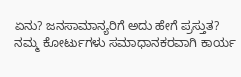ಏನು? ಜನಸಾಮಾನ್ಯರಿಗೆ ಅದು ಹೇಗೆ ಪ್ರಸ್ತುತ? ನಮ್ಮ ಕೋರ್ಟುಗಳು ಸಮಾಧಾನಕರವಾಗಿ ಕಾರ್ಯ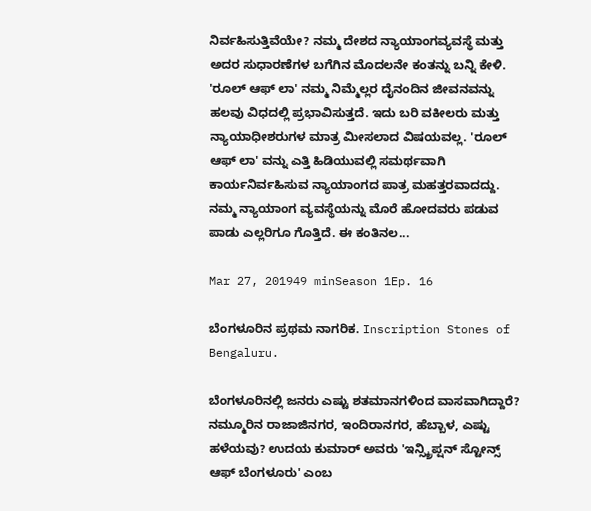ನಿರ್ವಹಿಸುತ್ತಿವೆಯೇ? ನಮ್ಮ ದೇಶದ ನ್ಯಾಯಾಂಗವ್ಯವಸ್ಥೆ ಮತ್ತು ಅದರ ಸುಧಾರಣೆಗಳ ಬಗೆಗಿನ ಮೊದಲನೇ ಕಂತನ್ನು ಬನ್ನಿ ಕೇಳಿ. 'ರೂಲ್ ಆಫ್ ಲಾ' ನಮ್ಮ ನಿಮ್ಮೆಲ್ಲರ ದೈನಂದಿನ ಜೀವನವನ್ನು ಹಲವು ವಿಧದಲ್ಲಿ ಪ್ರಭಾವಿಸುತ್ತದೆ. ಇದು ಬರಿ ವಕೀಲರು ಮತ್ತು ನ್ಯಾಯಾಧೀಶರುಗಳ ಮಾತ್ರ ಮೀಸಲಾದ ವಿಷಯವಲ್ಲ. 'ರೂಲ್ ಆಫ್ ಲಾ' ವನ್ನು ಎತ್ತಿ ಹಿಡಿಯುವಲ್ಲಿ ಸಮರ್ಥವಾಗಿ ಕಾರ್ಯನಿರ್ವಹಿಸುವ ನ್ಯಾಯಾಂಗದ ಪಾತ್ರ ಮಹತ್ತರವಾದದ್ದು. ನಮ್ಮ ನ್ಯಾಯಾಂಗ ವ್ಯವಸ್ಥೆಯನ್ನು ಮೊರೆ ಹೋದವರು ಪಡುವ ಪಾಡು ಎಲ್ಲರಿಗೂ ಗೊತ್ತಿದೆ. ಈ ಕಂತಿನಲ...

Mar 27, 201949 minSeason 1Ep. 16

ಬೆಂಗಳೂರಿನ ಪ್ರಥಮ ನಾಗರಿಕ. Inscription Stones of Bengaluru.

ಬೆಂಗಳೂರಿನಲ್ಲಿ ಜನರು ಎಷ್ಟು ಶತಮಾನಗಳಿಂದ ವಾಸವಾಗಿದ್ದಾರೆ? ನಮ್ಮೂರಿನ ರಾಜಾಜಿನಗರ, ಇಂದಿರಾನಗರ, ಹೆಬ್ಬಾಳ, ಎಷ್ಟು ಹಳೆಯವು? ಉದಯ ಕುಮಾರ್ ಅವರು 'ಇನ್ಸ್ಕ್ರಿಪ್ಷನ್ ಸ್ಟೋನ್ಸ್ ಆಫ್ ಬೆಂಗಳೂರು' ಎಂಬ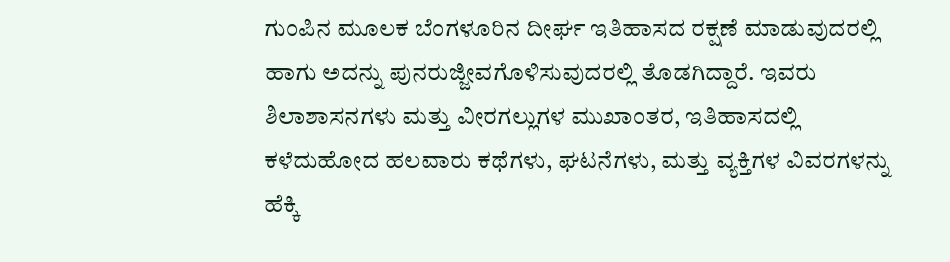ಗುಂಪಿನ ಮೂಲಕ ಬೆಂಗಳೂರಿನ ದೀರ್ಘ ಇತಿಹಾಸದ ರಕ್ಷಣೆ ಮಾಡುವುದರಲ್ಲಿ ಹಾಗು ಅದನ್ನು ಪುನರುಜ್ಜೀವಗೊಳಿಸುವುದರಲ್ಲಿ ತೊಡಗಿದ್ದಾರೆ. ಇವರು ಶಿಲಾಶಾಸನಗಳು ಮತ್ತು ವೀರಗಲ್ಲುಗಳ ಮುಖಾಂತರ, ಇತಿಹಾಸದಲ್ಲಿ ಕಳೆದುಹೋದ ಹಲವಾರು ಕಥೆಗಳು, ಘಟನೆಗಳು, ಮತ್ತು ವ್ಯಕ್ತಿಗಳ ವಿವರಗಳನ್ನು ಹೆಕ್ಕಿ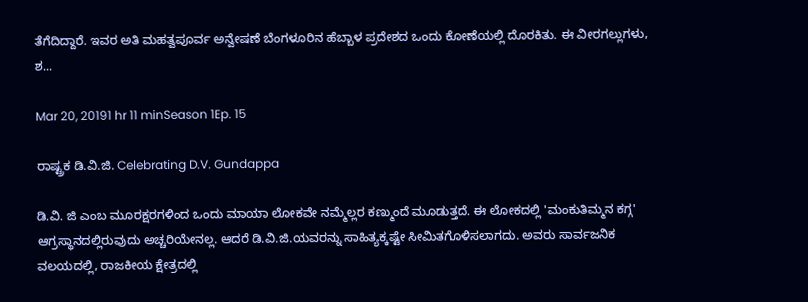ತೆಗೆದಿದ್ದಾರೆ. ಇವರ ಅತಿ ಮಹತ್ವಪೂರ್ವ ಅನ್ವೇಷಣೆ ಬೆಂಗಳೂರಿನ ಹೆಬ್ಬಾಳ ಪ್ರದೇಶದ ಒಂದು ಕೋಣೆಯಲ್ಲಿ ದೊರಕಿತು. ಈ ವೀರಗಲ್ಲುಗಳು, ಶ...

Mar 20, 20191 hr 11 minSeason 1Ep. 15

ರಾಷ್ಟ್ರಕ ಡಿ.ವಿ.ಜಿ. Celebrating D.V. Gundappa

ಡಿ.ವಿ. ಜಿ ಎಂಬ ಮೂರಕ್ಷರಗಳಿಂದ ಒಂದು ಮಾಯಾ ಲೋಕವೇ ನಮ್ಮೆಲ್ಲರ ಕಣ್ಮುಂದೆ ಮೂಡುತ್ತದೆ. ಈ ಲೋಕದಲ್ಲಿ 'ಮಂಕುತಿಮ್ಮನ ಕಗ್ಗ' ಆಗ್ರಸ್ಥಾನದಲ್ಲಿರುವುದು ಅಚ್ಚರಿಯೇನಲ್ಲ. ಆದರೆ ಡಿ.ವಿ.ಜಿ.ಯವರನ್ನು ಸಾಹಿತ್ಯಕ್ಕಷ್ಟೇ ಸೀಮಿತಗೊಳಿಸಲಾಗದು. ಅವರು ಸಾರ್ವಜನಿಕ ವಲಯದಲ್ಲಿ, ರಾಜಕೀಯ ಕ್ಷೇತ್ರದಲ್ಲಿ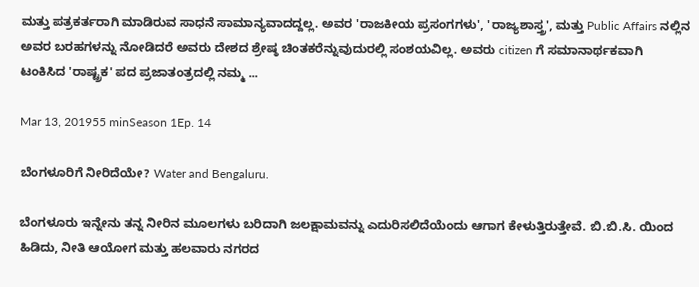ಮತ್ತು ಪತ್ರಕರ್ತರಾಗಿ ಮಾಡಿರುವ ಸಾಧನೆ ಸಾಮಾನ್ಯವಾದದ್ದಲ್ಲ. ಅವರ 'ರಾಜಕೀಯ ಪ್ರಸಂಗಗಳು', 'ರಾಜ್ಯಶಾಸ್ತ್ರ', ಮತ್ತು Public Affairs ನಲ್ಲಿನ ಅವರ ಬರಹಗಳನ್ನು ನೋಡಿದರೆ ಅವರು ದೇಶದ ಶ್ರೇಷ್ಠ ಚಿಂತಕರೆನ್ನುವುದುರಲ್ಲಿ ಸಂಶಯವಿಲ್ಲ. ಅವರು citizen ಗೆ ಸಮಾನಾರ್ಥಕವಾಗಿ ಟಂಕಿಸಿದ 'ರಾಷ್ಟ್ರಕ' ಪದ ಪ್ರಜಾತಂತ್ರದಲ್ಲಿ ನಮ್ಮ ...

Mar 13, 201955 minSeason 1Ep. 14

ಬೆಂಗಳೂರಿಗೆ ನೀರಿದೆಯೇ? Water and Bengaluru.

ಬೆಂಗಳೂರು ಇನ್ನೇನು ತನ್ನ ನೀರಿನ ಮೂಲಗಳು ಬರಿದಾಗಿ ಜಲಕ್ಷಾಮವನ್ನು ಎದುರಿಸಲಿದೆಯೆಂದು ಆಗಾಗ ಕೇಳುತ್ತಿರುತ್ತೇವೆ. ಬಿ.ಬಿ.ಸಿ. ಯಿಂದ ಹಿಡಿದು, ನೀತಿ ಆಯೋಗ ಮತ್ತು ಹಲವಾರು ನಗರದ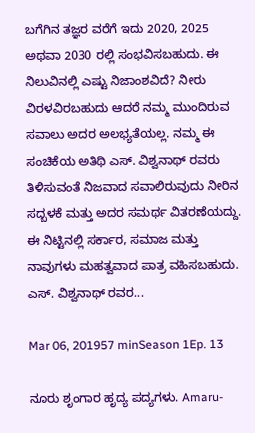ಬಗೆಗಿನ ತಜ್ಞರ ವರೆಗೆ ಇದು 2020, 2025 ಅಥವಾ 2030 ರಲ್ಲಿ ಸಂಭವಿಸಬಹುದು. ಈ ನಿಲುವಿನಲ್ಲಿ ಎಷ್ಟು ನಿಜಾಂಶವಿದೆ? ನೀರು ವಿರಳವಿರಬಹುದು ಆದರೆ ನಮ್ಮ ಮುಂದಿರುವ ಸವಾಲು ಅದರ ಅಲಭ್ಯತೆಯಲ್ಲ. ನಮ್ಮ ಈ ಸಂಚಿಕೆಯ ಅತಿಥಿ ಎಸ್. ವಿಶ್ವನಾಥ್ ರವರು ತಿಳಿಸುವಂತೆ ನಿಜವಾದ ಸವಾಲಿರುವುದು ನೀರಿನ ಸದ್ಬಳಕೆ ಮತ್ತು ಅದರ ಸಮರ್ಥ ವಿತರಣೆಯದ್ದು. ಈ ನಿಟ್ಟಿನಲ್ಲಿ ಸರ್ಕಾರ, ಸಮಾಜ ಮತ್ತು ನಾವುಗಳು ಮಹತ್ವವಾದ ಪಾತ್ರ ವಹಿಸಬಹುದು. ಎಸ್. ವಿಶ್ವನಾಥ್ ರವರ...

Mar 06, 201957 minSeason 1Ep. 13

ನೂರು ಶೃಂಗಾರ ಹೃದ್ಯ ಪದ್ಯಗಳು. Amaru-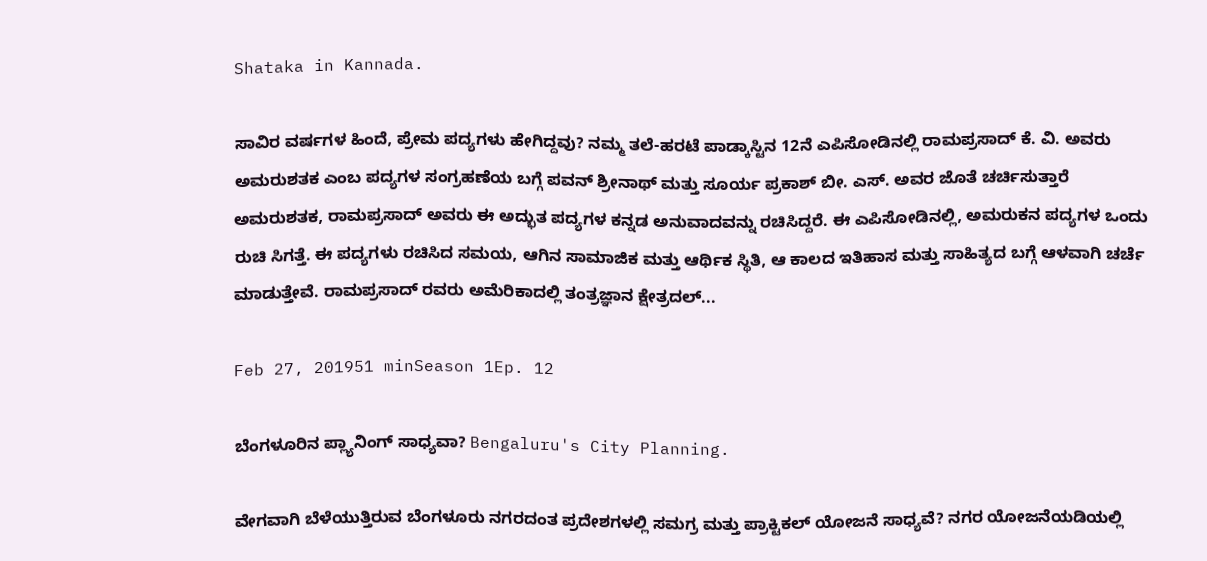Shataka in Kannada.

ಸಾವಿರ ವರ್ಷಗಳ ಹಿಂದೆ, ಪ್ರೇಮ ಪದ್ಯಗಳು ಹೇಗಿದ್ದವು? ನಮ್ಮ ತಲೆ-ಹರಟೆ ಪಾಡ್ಕಾಸ್ಟಿನ 12ನೆ ಎಪಿಸೋಡಿನಲ್ಲಿ ರಾಮಪ್ರಸಾದ್ ಕೆ. ವಿ. ಅವರು ಅಮರುಶತಕ ಎಂಬ ಪದ್ಯಗಳ ಸಂಗ್ರಹಣೆಯ ಬಗ್ಗೆ ಪವನ್ ಶ್ರೀನಾಥ್ ಮತ್ತು ಸೂರ್ಯ ಪ್ರಕಾಶ್ ಬೀ. ಎಸ್. ಅವರ ಜೊತೆ ಚರ್ಚಿಸುತ್ತಾರೆ ಅಮರುಶತಕ, ರಾಮಪ್ರಸಾದ್ ಅವರು ಈ ಅದ್ಭುತ ಪದ್ಯಗಳ ಕನ್ನಡ ಅನುವಾದವನ್ನು ರಚಿಸಿದ್ದರೆ. ಈ ಎಪಿಸೋಡಿನಲ್ಲಿ, ಅಮರುಕನ ಪದ್ಯಗಳ ಒಂದು ರುಚಿ ಸಿಗತ್ತೆ. ಈ ಪದ್ಯಗಳು ರಚಿಸಿದ ಸಮಯ, ಆಗಿನ ಸಾಮಾಜಿಕ ಮತ್ತು ಆರ್ಥಿಕ ಸ್ಥಿತಿ, ಆ ಕಾಲದ ಇತಿಹಾಸ ಮತ್ತು ಸಾಹಿತ್ಯದ ಬಗ್ಗೆ ಆಳವಾಗಿ ಚರ್ಚೆ ಮಾಡುತ್ತೇವೆ. ರಾಮಪ್ರಸಾದ್ ರವರು ಅಮೆರಿಕಾದಲ್ಲಿ ತಂತ್ರಜ್ಞಾನ ಕ್ಷೇತ್ರದಲ್...

Feb 27, 201951 minSeason 1Ep. 12

ಬೆಂಗಳೂರಿನ ಪ್ಲ್ಯಾನಿಂಗ್ ಸಾಧ್ಯವಾ? Bengaluru's City Planning.

ವೇಗವಾಗಿ ಬೆಳೆಯುತ್ತಿರುವ ಬೆಂಗಳೂರು ನಗರದಂತ ಪ್ರದೇಶಗಳಲ್ಲಿ ಸಮಗ್ರ ಮತ್ತು ಪ್ರಾಕ್ಟಿಕಲ್ ಯೋಜನೆ ಸಾಧ್ಯವೆ? ನಗರ ಯೋಜನೆಯಡಿಯಲ್ಲಿ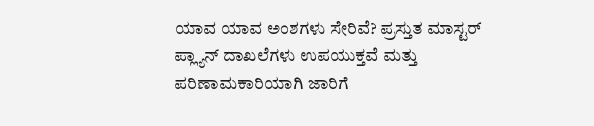ಯಾವ ಯಾವ ಅಂಶಗಳು ಸೇರಿವೆ? ಪ್ರಸ್ತುತ ಮಾಸ್ಟರ್ ಪ್ಲ್ಯಾನ್ ದಾಖಲೆಗಳು ಉಪಯುಕ್ತವೆ ಮತ್ತು ಪರಿಣಾಮಕಾರಿಯಾಗಿ ಜಾರಿಗೆ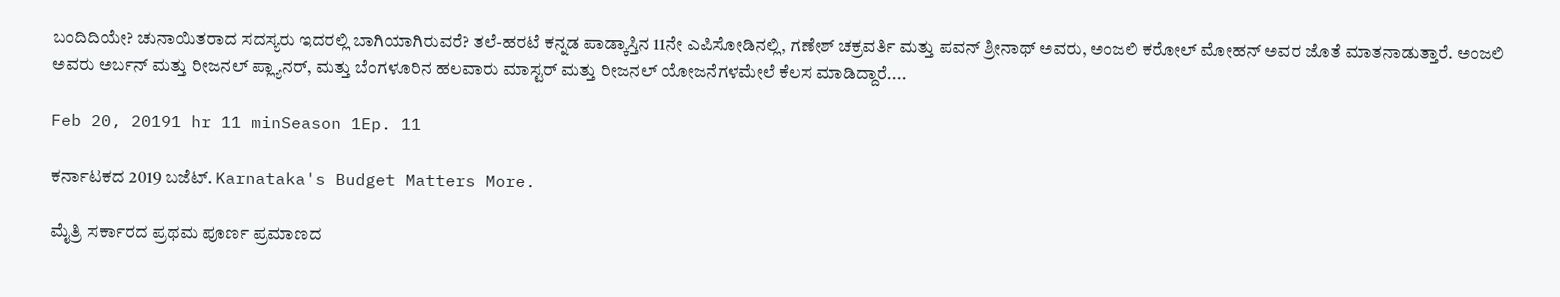ಬಂದಿದಿಯೇ? ಚುನಾಯಿತರಾದ ಸದಸ್ಯರು ಇದರಲ್ಲಿ ಬಾಗಿಯಾಗಿರುವರೆ? ತಲೆ-ಹರಟೆ ಕನ್ನಡ ಪಾಡ್ಕಾಸ್ತಿನ 11ನೇ ಎಪಿಸೋಡಿನಲ್ಲಿ, ಗಣೇಶ್ ಚಕ್ರವರ್ತಿ ಮತ್ತು ಪವನ್ ಶ್ರೀನಾಥ್ ಅವರು, ಅಂಜಲಿ ಕರೋಲ್ ಮೋಹನ್ ಅವರ ಜೊತೆ ಮಾತನಾಡುತ್ತಾರೆ. ಅಂಜಲಿ ಅವರು ಅರ್ಬನ್ ಮತ್ತು ರೀಜನಲ್ ಪ್ಲ್ಯಾನರ್, ಮತ್ತು ಬೆಂಗಳೂರಿನ ಹಲವಾರು ಮಾಸ್ಟರ್ ಮತ್ತು ರೀಜನಲ್ ಯೋಜನೆಗಳಮೇಲೆ ಕೆಲಸ ಮಾಡಿದ್ದಾರೆ....

Feb 20, 20191 hr 11 minSeason 1Ep. 11

ಕರ್ನಾಟಕದ 2019 ಬಜೆಟ್. Karnataka's Budget Matters More.

ಮೈತ್ರಿ ಸರ್ಕಾರದ ಪ್ರಥಮ ಪೂರ್ಣ ಪ್ರಮಾಣದ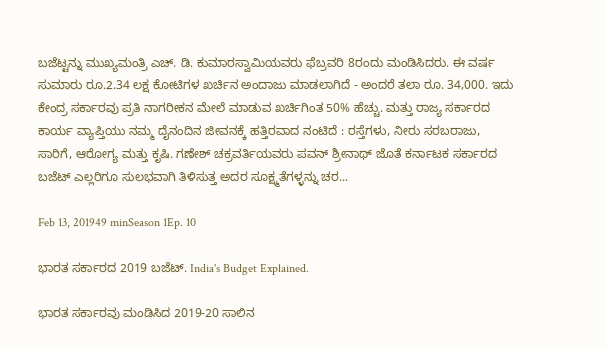ಬಜೆಟ್ಟನ್ನು ಮುಖ್ಯಮಂತ್ರಿ ಎಚ್. ಡಿ. ಕುಮಾರಸ್ವಾಮಿಯವರು ಫೆಬ್ರವರಿ 8ರಂದು ಮಂಡಿಸಿದರು. ಈ ವರ್ಷ ಸುಮಾರು ರೂ.2.34 ಲಕ್ಷ ಕೋಟಿಗಳ ಖರ್ಚಿನ ಅಂದಾಜು ಮಾಡಲಾಗಿದೆ - ಅಂದರೆ ತಲಾ ರೂ. 34,000. ಇದು ಕೇಂದ್ರ ಸರ್ಕಾರವು ಪ್ರತಿ ನಾಗರೀಕನ ಮೇಲೆ ಮಾಡುವ ಖರ್ಚಿಗಿಂತ 50% ಹೆಚ್ಚು. ಮತ್ತು ರಾಜ್ಯ ಸರ್ಕಾರದ ಕಾರ್ಯ ವ್ಯಾಪ್ತಿಯು ನಮ್ಮ ದೈನಂದಿನ ಜೀವನಕ್ಕೆ ಹತ್ತಿರವಾದ ನಂಟಿದೆ : ರಸ್ತೆಗಳು, ನೀರು ಸರಬರಾಜು, ಸಾರಿಗೆ, ಆರೋಗ್ಯ ಮತ್ತು ಕೃಷಿ. ಗಣೇಶ್ ಚಕ್ರವರ್ತಿಯವರು ಪವನ್ ಶ್ರೀನಾಥ್ ಜೊತೆ ಕರ್ನಾಟಕ ಸರ್ಕಾರದ ಬಜೆಟ್ ಎಲ್ಲರಿಗೂ ಸುಲಭವಾಗಿ ತಿಳಿಸುತ್ತ ಅದರ ಸೂಕ್ಷ್ಮತೆಗಳ್ಳನ್ನು ಚರ...

Feb 13, 201949 minSeason 1Ep. 10

ಭಾರತ ಸರ್ಕಾರದ 2019 ಬಜೆಟ್. India's Budget Explained.

ಭಾರತ ಸರ್ಕಾರವು ಮಂಡಿಸಿದ 2019-20 ಸಾಲಿನ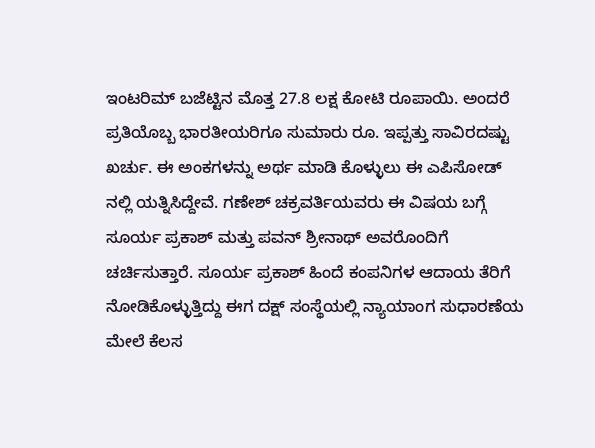ಇಂಟರಿಮ್ ಬಜೆಟ್ಟಿನ ಮೊತ್ತ 27.8 ಲಕ್ಷ ಕೋಟಿ ರೂಪಾಯಿ. ಅಂದರೆ ಪ್ರತಿಯೊಬ್ಬ ಭಾರತೀಯರಿಗೂ ಸುಮಾರು ರೂ. ಇಪ್ಪತ್ತು ಸಾವಿರದಷ್ಟು ಖರ್ಚು. ಈ ಅಂಕಗಳನ್ನು ಅರ್ಥ ಮಾಡಿ ಕೊಳ್ಳುಲು ಈ ಎಪಿಸೋಡ್ ನಲ್ಲಿ ಯತ್ನಿಸಿದ್ದೇವೆ. ಗಣೇಶ್ ಚಕ್ರವರ್ತಿಯವರು ಈ ವಿಷಯ ಬಗ್ಗೆ ಸೂರ್ಯ ಪ್ರಕಾಶ್ ಮತ್ತು ಪವನ್ ಶ್ರೀನಾಥ್ ಅವರೊಂದಿಗೆ ಚರ್ಚಿಸುತ್ತಾರೆ. ಸೂರ್ಯ ಪ್ರಕಾಶ್ ಹಿಂದೆ ಕಂಪನಿಗಳ ಆದಾಯ ತೆರಿಗೆ ನೋಡಿಕೊಳ್ಳುತ್ತಿದ್ದು ಈಗ ದಕ್ಷ್ ಸಂಸ್ಥೆಯಲ್ಲಿ ನ್ಯಾಯಾಂಗ ಸುಧಾರಣೆಯ ಮೇಲೆ ಕೆಲಸ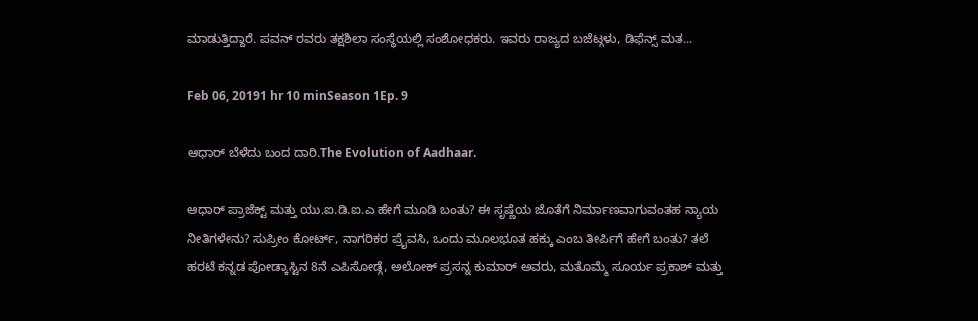ಮಾಡುತ್ತಿದ್ದಾರೆ. ಪವನ್ ರವರು ತಕ್ಷಶಿಲಾ ಸಂಸ್ಥೆಯಲ್ಲಿ ಸಂಶೋಧಕರು. ಇವರು ರಾಜ್ಯದ ಬಜೆಟ್ಗಳು, ಡಿಫೆನ್ಸ್ ಮತ...

Feb 06, 20191 hr 10 minSeason 1Ep. 9

ಆಧಾರ್ ಬೆಳೆದು ಬಂದ ದಾರಿ.The Evolution of Aadhaar.

ಆಧಾರ್ ಪ್ರಾಜೆಕ್ಟ್ ಮತ್ತು ಯು.ಐ.ಡಿ.ಐ.ಎ ಹೇಗೆ ಮೂಡಿ ಬಂತು? ಈ ಸೃಷ್ಣೆಯ ಜೊತೆಗೆ ನಿರ್ಮಾಣವಾಗುವಂತಹ ನ್ಯಾಯ ನೀತಿಗಳೇನು? ಸುಪ್ರೀಂ ಕೋರ್ಟ್, ನಾಗರಿಕರ ಪ್ರೈವಸಿ, ಒಂದು ಮೂಲಭೂತ ಹಕ್ಕು ಎಂಬ ತೀರ್ಪಿಗೆ ಹೇಗೆ ಬಂತು? ತಲೆ ಹರಟೆ ಕನ್ನಡ ಪೋಡ್ಕಾಸ್ಟಿನ 8ನೆ ಎಪಿಸೋಡ್ಗೆ, ಅಲೋಕ್ ಪ್ರಸನ್ನ ಕುಮಾರ್ ಅವರು, ಮತೊಮ್ಮೆ ಸೂರ್ಯ ಪ್ರಕಾಶ್ ಮತ್ತು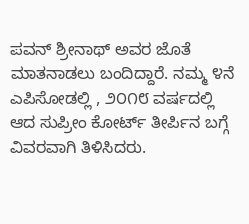ಪವನ್ ಶ್ರೀನಾಥ್ ಅವರ ಜೊತೆ ಮಾತನಾಡಲು ಬಂದಿದ್ದಾರೆ. ನಮ್ಮ ೪ನೆ ಎಪಿಸೋಡಲ್ಲಿ , ೨೦೧೮ ವರ್ಷದಲ್ಲಿ ಆದ ಸುಪ್ರೀಂ ಕೋರ್ಟ್ ತೀರ್ಪಿನ ಬಗ್ಗೆ ವಿವರವಾಗಿ ತಿಳಿಸಿದರು.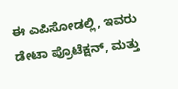ಈ ಎಪಿಸೋಡಲ್ಲಿ, ಇವರು ಡೇಟಾ ಪ್ರೊಟೆಕ್ಷನ್, ಮತ್ತು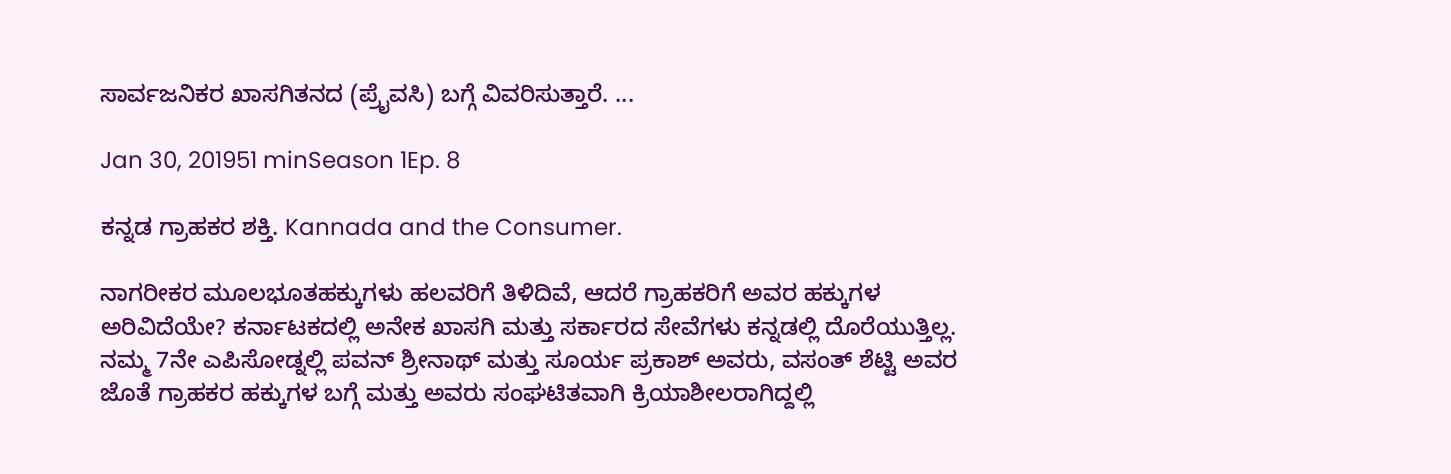ಸಾರ್ವಜನಿಕರ ಖಾಸಗಿತನದ (ಪ್ರೈವಸಿ) ಬಗ್ಗೆ ವಿವರಿಸುತ್ತಾರೆ. ...

Jan 30, 201951 minSeason 1Ep. 8

ಕನ್ನಡ ಗ್ರಾಹಕರ ಶಕ್ತಿ. Kannada and the Consumer.

ನಾಗರೀಕರ ಮೂಲಭೂತಹಕ್ಕುಗಳು ಹಲವರಿಗೆ ತಿಳಿದಿವೆ, ಆದರೆ ಗ್ರಾಹಕರಿಗೆ ಅವರ ಹಕ್ಕುಗಳ ಅರಿವಿದೆಯೇ? ಕರ್ನಾಟಕದಲ್ಲಿ ಅನೇಕ ಖಾಸಗಿ ಮತ್ತು ಸರ್ಕಾರದ ಸೇವೆಗಳು ಕನ್ನಡಲ್ಲಿ ದೊರೆಯುತ್ತಿಲ್ಲ. ನಮ್ಮ 7ನೇ ಎಪಿಸೋಡ್ನಲ್ಲಿ ಪವನ್ ಶ್ರೀನಾಥ್ ಮತ್ತು ಸೂರ್ಯ ಪ್ರಕಾಶ್ ಅವರು, ವಸಂತ್ ಶೆಟ್ಟಿ ಅವರ ಜೊತೆ ಗ್ರಾಹಕರ ಹಕ್ಕುಗಳ ಬಗ್ಗೆ ಮತ್ತು ಅವರು ಸಂಘಟಿತವಾಗಿ ಕ್ರಿಯಾಶೀಲರಾಗಿದ್ದಲ್ಲಿ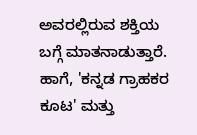ಅವರಲ್ಲಿರುವ ಶಕ್ತಿಯ ಬಗ್ಗೆ ಮಾತನಾಡುತ್ತಾರೆ. ಹಾಗೆ, 'ಕನ್ನಡ ಗ್ರಾಹಕರ ಕೂಟ' ಮತ್ತು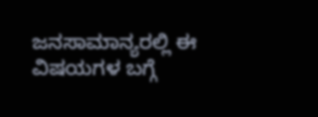ಜನಸಾಮಾನ್ಯರಲ್ಲಿ ಈ ವಿಷಯಗಳ ಬಗ್ಗೆ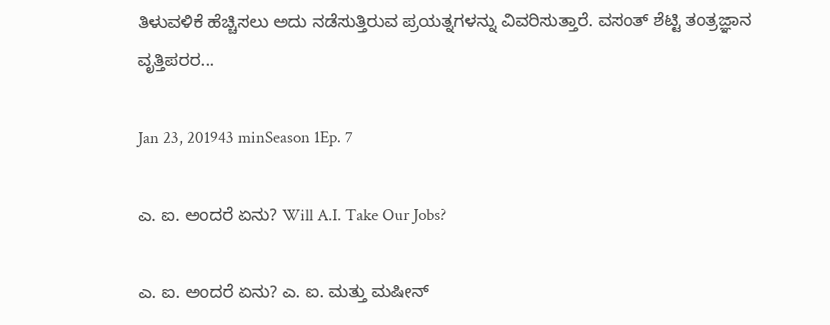ತಿಳುವಳಿಕೆ ಹೆಚ್ಚಿಸಲು ಅದು ನಡೆಸುತ್ತಿರುವ ಪ್ರಯತ್ನಗಳನ್ನು ವಿವರಿಸುತ್ತಾರೆ. ವಸಂತ್ ಶೆಟ್ಟಿ ತಂತ್ರಜ್ಞಾನ ವೃತ್ತಿಪರರ...

Jan 23, 201943 minSeason 1Ep. 7

ಎ. ಐ. ಅಂದರೆ ಏನು? Will A.I. Take Our Jobs?

ಎ. ಐ. ಅಂದರೆ ಏನು? ಎ. ಐ. ಮತ್ತು ಮಷೀನ್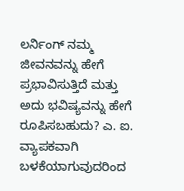ಲರ್ನಿಂಗ್ ನಮ್ಮ ಜೀವನವನ್ನು ಹೇಗೆ ಪ್ರಭಾವಿಸುತ್ತಿದೆ ಮತ್ತು ಅದು ಭವಿಷ್ಯವನ್ನು ಹೇಗೆ ರೂಪಿಸಬಹುದು? ಎ. ಐ. ವ್ಯಾಪಕವಾಗಿ ಬಳಕೆಯಾಗುವುದರಿಂದ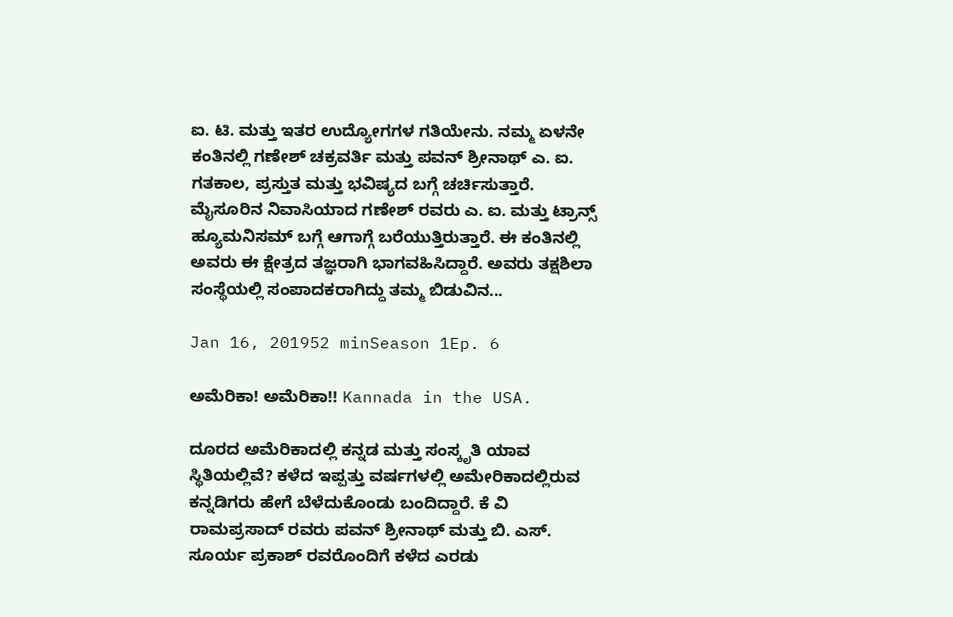ಐ. ಟಿ. ಮತ್ತು ಇತರ ಉದ್ಯೋಗಗಳ ಗತಿಯೇನು. ನಮ್ಮ ಏಳನೇ ಕಂತಿನಲ್ಲಿ ಗಣೇಶ್ ಚಕ್ರವರ್ತಿ ಮತ್ತು ಪವನ್ ಶ್ರೀನಾಥ್ ಎ. ಐ. ಗತಕಾಲ, ಪ್ರಸ್ತುತ ಮತ್ತು ಭವಿಷ್ಯದ ಬಗ್ಗೆ ಚರ್ಚಿಸುತ್ತಾರೆ. ಮೈಸೂರಿನ ನಿವಾಸಿಯಾದ ಗಣೇಶ್ ರವರು ಎ. ಐ. ಮತ್ತು ಟ್ರಾನ್ಸ್ ಹ್ಯೂಮನಿಸಮ್ ಬಗ್ಗೆ ಆಗಾಗ್ಗೆ ಬರೆಯುತ್ತಿರುತ್ತಾರೆ. ಈ ಕಂತಿನಲ್ಲಿ ಅವರು ಈ ಕ್ಷೇತ್ರದ ತಜ್ಞರಾಗಿ ಭಾಗವಹಿಸಿದ್ದಾರೆ. ಅವರು ತಕ್ಷಶಿಲಾ ಸಂಸ್ಥೆಯಲ್ಲಿ ಸಂಪಾದಕರಾಗಿದ್ದು ತಮ್ಮ ಬಿಡುವಿನ...

Jan 16, 201952 minSeason 1Ep. 6

ಅಮೆರಿಕಾ! ಅಮೆರಿಕಾ!! Kannada in the USA.

ದೂರದ ಅಮೆರಿಕಾದಲ್ಲಿ ಕನ್ನಡ ಮತ್ತು ಸಂಸ್ಕೃತಿ ಯಾವ ಸ್ಥಿತಿಯಲ್ಲಿವೆ? ಕಳೆದ ಇಪ್ಪತ್ತು ವರ್ಷಗಳಲ್ಲಿ ಅಮೇರಿಕಾದಲ್ಲಿರುವ ಕನ್ನಡಿಗರು ಹೇಗೆ ಬೆಳೆದುಕೊಂಡು ಬಂದಿದ್ದಾರೆ. ಕೆ ವಿ ರಾಮಪ್ರಸಾದ್ ರವರು ಪವನ್ ಶ್ರೀನಾಥ್ ಮತ್ತು ಬಿ. ಎಸ್. ಸೂರ್ಯ ಪ್ರಕಾಶ್ ರವರೊಂದಿಗೆ ಕಳೆದ ಎರಡು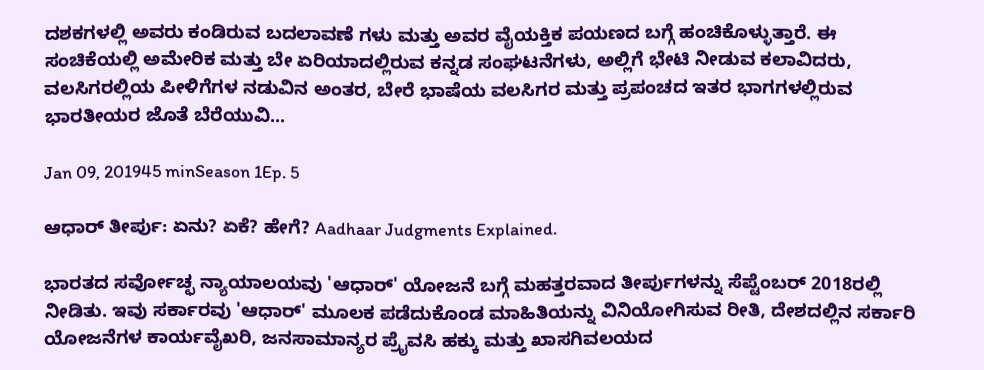ದಶಕಗಳಲ್ಲಿ ಅವರು ಕಂಡಿರುವ ಬದಲಾವಣೆ ಗಳು ಮತ್ತು ಅವರ ವೈಯಕ್ತಿಕ ಪಯಣದ ಬಗ್ಗೆ ಹಂಚಿಕೊಳ್ಳುತ್ತಾರೆ. ಈ ಸಂಚಿಕೆಯಲ್ಲಿ ಅಮೇರಿಕ ಮತ್ತು ಬೇ ಏರಿಯಾದಲ್ಲಿರುವ ಕನ್ನಡ ಸಂಘಟನೆಗಳು, ಅಲ್ಲಿಗೆ ಭೇಟಿ ನೀಡುವ ಕಲಾವಿದರು, ವಲಸಿಗರಲ್ಲಿಯ ಪೀಳಿಗೆಗಳ ನಡುವಿನ ಅಂತರ, ಬೇರೆ ಭಾಷೆಯ ವಲಸಿಗರ ಮತ್ತು ಪ್ರಪಂಚದ ಇತರ ಭಾಗಗಳಲ್ಲಿರುವ ಭಾರತೀಯರ ಜೊತೆ ಬೆರೆಯುವಿ...

Jan 09, 201945 minSeason 1Ep. 5

ಆಧಾರ್ ತೀರ್ಪು: ಏನು? ಏಕೆ? ಹೇಗೆ? Aadhaar Judgments Explained.

ಭಾರತದ ಸರ್ವೋಚ್ಛ ನ್ಯಾಯಾಲಯವು 'ಆಧಾರ್' ಯೋಜನೆ ಬಗ್ಗೆ ಮಹತ್ತರವಾದ ತೀರ್ಪುಗಳನ್ನು ಸೆಪ್ಟೆಂಬರ್ 2018ರಲ್ಲಿ ನೀಡಿತು. ಇವು ಸರ್ಕಾರವು 'ಆಧಾರ್' ಮೂಲಕ ಪಡೆದುಕೊಂಡ ಮಾಹಿತಿಯನ್ನು ವಿನಿಯೋಗಿಸುವ ರೀತಿ, ದೇಶದಲ್ಲಿನ ಸರ್ಕಾರಿ ಯೋಜನೆಗಳ ಕಾರ್ಯವೈಖರಿ, ಜನಸಾಮಾನ್ಯರ ಪ್ರೈವಸಿ ಹಕ್ಕು ಮತ್ತು ಖಾಸಗಿವಲಯದ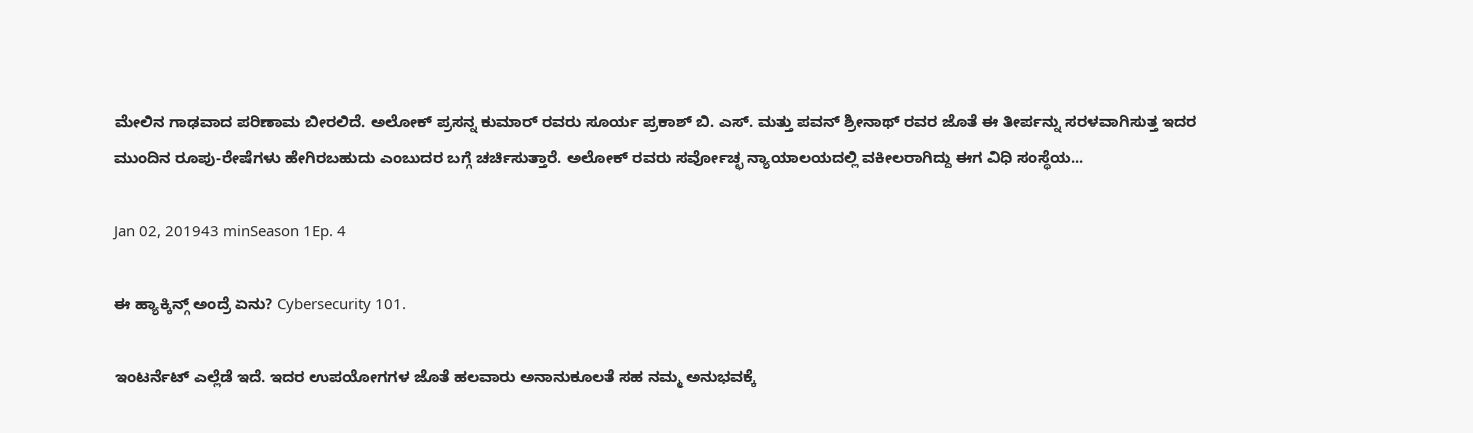ಮೇಲಿನ ಗಾಢವಾದ ಪರಿಣಾಮ ಬೀರಲಿದೆ. ಅಲೋಕ್ ಪ್ರಸನ್ನ ಕುಮಾರ್ ರವರು ಸೂರ್ಯ ಪ್ರಕಾಶ್ ಬಿ. ಎಸ್. ಮತ್ತು ಪವನ್ ಶ್ರೀನಾಥ್ ರವರ ಜೊತೆ ಈ ತೀರ್ಪನ್ನು ಸರಳವಾಗಿಸುತ್ತ ಇದರ ಮುಂದಿನ ರೂಪು-ರೇಷೆಗಳು ಹೇಗಿರಬಹುದು ಎಂಬುದರ ಬಗ್ಗೆ ಚರ್ಚಿಸುತ್ತಾರೆ. ಅಲೋಕ್ ರವರು ಸರ್ವೋಚ್ಛ ನ್ಯಾಯಾಲಯದಲ್ಲಿ ವಕೀಲರಾಗಿದ್ದು ಈಗ ವಿಧಿ ಸಂಸ್ಥೆಯ...

Jan 02, 201943 minSeason 1Ep. 4

ಈ ಹ್ಯಾಕ್ಕಿನ್ಗ್ ಅಂದ್ರೆ ಏನು? Cybersecurity 101.

ಇಂಟರ್ನೆಟ್ ಎಲ್ಲೆಡೆ ಇದೆ. ಇದರ ಉಪಯೋಗಗಳ ಜೊತೆ ಹಲವಾರು ಅನಾನುಕೂಲತೆ ಸಹ ನಮ್ಮ ಅನುಭವಕ್ಕೆ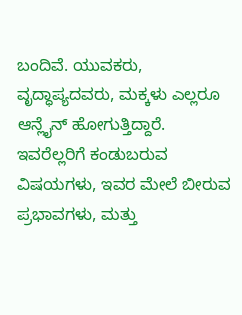ಬಂದಿವೆ. ಯುವಕರು, ವೃದ್ಧಾಪ್ಯದವರು, ಮಕ್ಕಳು ಎಲ್ಲರೂ ಆನ್ಲೈನ್ ಹೋಗುತ್ತಿದ್ದಾರೆ. ಇವರೆಲ್ಲರಿಗೆ ಕಂಡುಬರುವ ವಿಷಯಗಳು, ಇವರ ಮೇಲೆ ಬೀರುವ ಪ್ರಭಾವಗಳು, ಮತ್ತು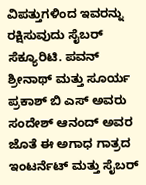ವಿಪತ್ತುಗಳಿಂದ ಇವರನ್ನು ರಕ್ಷಿಸುವುದು ಸೈಬರ್ ಸೆಕ್ಯೂರಿಟಿ. ಪವನ್ ಶ್ರೀನಾಥ್ ಮತ್ತು ಸೂರ್ಯ ಪ್ರಕಾಶ್ ಬಿ ಎಸ್ ಅವರು ಸಂದೇಶ್ ಆನಂದ್ ಅವರ ಜೊತೆ ಈ ಅಗಾಧ ಗಾತ್ರದ ಇಂಟರ್ನೆಟ್ ಮತ್ತು ಸೈಬರ್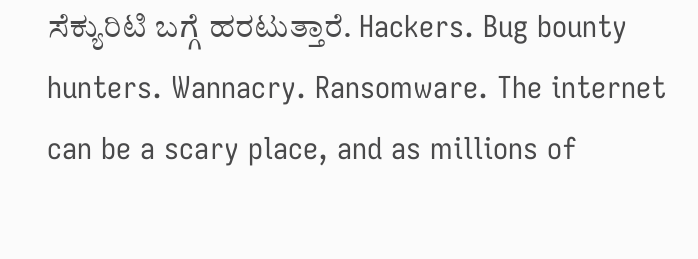ಸೆಕ್ಯುರಿಟಿ ಬಗ್ಗೆ ಹರಟುತ್ತಾರೆ. Hackers. Bug bounty hunters. Wannacry. Ransomware. The internet can be a scary place, and as millions of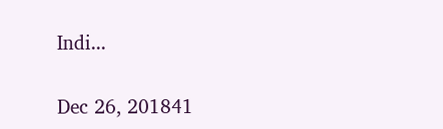Indi...

Dec 26, 201841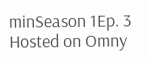minSeason 1Ep. 3
Hosted on Omny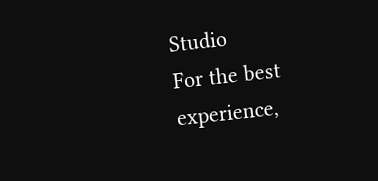Studio
For the best experience,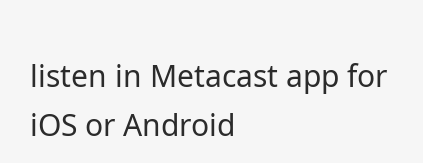listen in Metacast app for iOS or Android